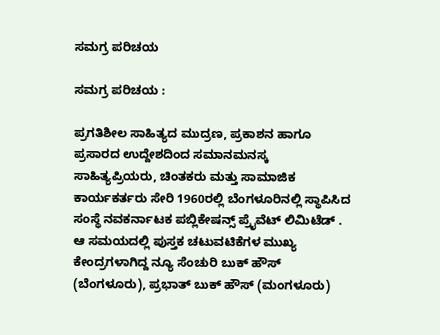ಸಮಗ್ರ ಪರಿಚಯ

ಸಮಗ್ರ ಪರಿಚಯ :

ಪ್ರಗತಿಶೀಲ ಸಾಹಿತ್ಯದ ಮುದ್ರಣ, ಪ್ರಕಾಶನ ಹಾಗೂ ಪ್ರಸಾರದ ಉದ್ದೇಶದಿಂದ ಸಮಾನಮನಸ್ಕ ಸಾಹಿತ್ಯಪ್ರಿಯರು, ಚಿಂತಕರು ಮತ್ತು ಸಾಮಾಜಿಕ ಕಾರ್ಯಕರ್ತರು ಸೇರಿ 1960ರಲ್ಲಿ ಬೆಂಗಳೂರಿನಲ್ಲಿ ಸ್ಥಾಪಿಸಿದ ಸಂಸ್ಥೆ ನವಕರ್ನಾಟಕ ಪಬ್ಲಿಕೇಷನ್ಸ್ ಪ್ರೈವೆಟ್ ಲಿಮಿಟೆಡ್ . ಆ ಸಮಯದಲ್ಲಿ ಪುಸ್ತಕ ಚಟುವಟಿಕೆಗಳ ಮುಖ್ಯ ಕೇಂದ್ರಗಳಾಗಿದ್ದ ನ್ಯೂ ಸೆಂಚುರಿ ಬುಕ್ ಹೌಸ್ (ಬೆಂಗಳೂರು), ಪ್ರಭಾತ್ ಬುಕ್ ಹೌಸ್ (ಮಂಗಳೂರು)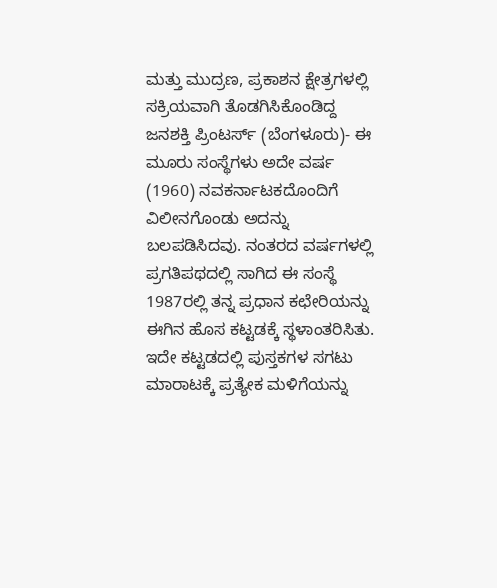ಮತ್ತು ಮುದ್ರಣ, ಪ್ರಕಾಶನ ಕ್ಷೇತ್ರಗಳಲ್ಲಿ ಸಕ್ರಿಯವಾಗಿ ತೊಡಗಿಸಿಕೊಂಡಿದ್ದ ಜನಶಕ್ತಿ ಪ್ರಿಂಟರ್ಸ್ (ಬೆಂಗಳೂರು)- ಈ ಮೂರು ಸಂಸ್ಥೆಗಳು ಅದೇ ವರ್ಷ (1960) ನವಕರ್ನಾಟಕದೊಂದಿಗೆ ವಿಲೀನಗೊಂಡು ಅದನ್ನು ಬಲಪಡಿಸಿದವು. ನಂತರದ ವರ್ಷಗಳಲ್ಲಿ ಪ್ರಗತಿಪಥದಲ್ಲಿ ಸಾಗಿದ ಈ ಸಂಸ್ಥೆ 1987ರಲ್ಲಿ ತನ್ನ ಪ್ರಧಾನ ಕಛೇರಿಯನ್ನು ಈಗಿನ ಹೊಸ ಕಟ್ಟಡಕ್ಕೆ ಸ್ಥಳಾಂತರಿಸಿತು. ಇದೇ ಕಟ್ಟಡದಲ್ಲಿ ಪುಸ್ತಕಗಳ ಸಗಟು ಮಾರಾಟಕ್ಕೆ ಪ್ರತ್ಯೇಕ ಮಳಿಗೆಯನ್ನು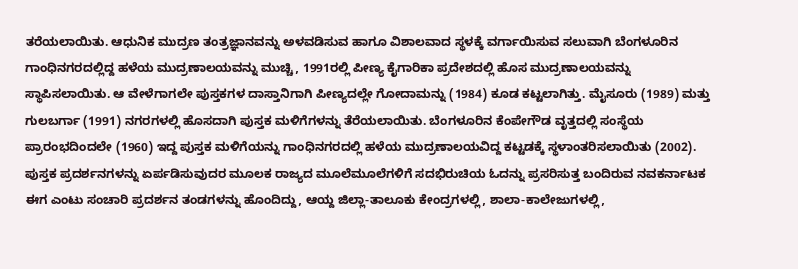ತರೆಯಲಾಯಿತು. ಆಧುನಿಕ ಮುದ್ರಣ ತಂತ್ರಜ್ಞಾನವನ್ನು ಅಳವಡಿಸುವ ಹಾಗೂ ವಿಶಾಲವಾದ ಸ್ಥಳಕ್ಕೆ ವರ್ಗಾಯಿಸುವ ಸಲುವಾಗಿ ಬೆಂಗಳೂರಿನ ಗಾಂಧಿನಗರದಲ್ಲಿದ್ದ ಹಳೆಯ ಮುದ್ರಣಾಲಯವನ್ನು ಮುಚ್ಚಿ, 1991ರಲ್ಲಿ ಪೀಣ್ಯ ಕೈಗಾರಿಕಾ ಪ್ರದೇಶದಲ್ಲಿ ಹೊಸ ಮುದ್ರಣಾಲಯವನ್ನು ಸ್ಥಾಪಿಸಲಾಯಿತು. ಆ ವೇಳೆಗಾಗಲೇ ಪುಸ್ತಕಗಳ ದಾಸ್ತಾನಿಗಾಗಿ ಪೀಣ್ಯದಲ್ಲೇ ಗೋದಾಮನ್ನು (1984) ಕೂಡ ಕಟ್ಟಲಾಗಿತ್ತು. ಮೈಸೂರು (1989) ಮತ್ತು ಗುಲಬರ್ಗಾ (1991) ನಗರಗಳಲ್ಲಿ ಹೊಸದಾಗಿ ಪುಸ್ತಕ ಮಳಿಗೆಗಳನ್ನು ತೆರೆಯಲಾಯಿತು. ಬೆಂಗಳೂರಿನ ಕೆಂಪೇಗೌಡ ವೃತ್ತದಲ್ಲಿ ಸಂಸ್ಥೆಯ ಪ್ರಾರಂಭದಿಂದಲೇ (1960) ಇದ್ದ ಪುಸ್ತಕ ಮಳಿಗೆಯನ್ನು ಗಾಂಧಿನಗರದಲ್ಲಿ ಹಳೆಯ ಮುದ್ರಣಾಲಯವಿದ್ದ ಕಟ್ಟಡಕ್ಕೆ ಸ್ಥಳಾಂತರಿಸಲಾಯಿತು (2002). ಪುಸ್ತಕ ಪ್ರದರ್ಶನಗಳನ್ನು ಏರ್ಪಡಿಸುವುದರ ಮೂಲಕ ರಾಜ್ಯದ ಮೂಲೆಮೂಲೆಗಳಿಗೆ ಸದಭಿರುಚಿಯ ಓದನ್ನು ಪ್ರಸರಿಸುತ್ತ ಬಂದಿರುವ ನವಕರ್ನಾಟಕ ಈಗ ಎಂಟು ಸಂಚಾರಿ ಪ್ರದರ್ಶನ ತಂಡಗಳನ್ನು ಹೊಂದಿದ್ದು, ಆಯ್ದ ಜಿಲ್ಲಾ-ತಾಲೂಕು ಕೇಂದ್ರಗಳಲ್ಲಿ, ಶಾಲಾ-ಕಾಲೇಜುಗಳಲ್ಲಿ,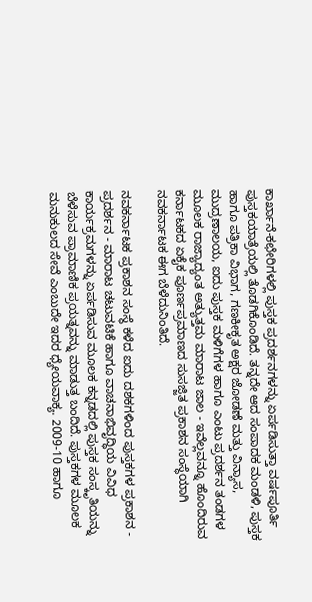ಕಾರ್ಖಾನೆ-ಕಛೇರಿಗಳಲ್ಲಿ ಪುಸ್ತಕ ಪ್ರದರ್ಶನಗಳನ್ನು ಏರ್ಪಡಿಸುತ್ತಾ ವರ್ಷಪೂರ್ತಿ ಪುಸ್ತಕಯಾತ್ರೆಯಲ್ಲಿ ತೊಡಗಿಕೊಂಡಿದೆ. ತನ್ನದೇ ಆದ ಸಂಪಾದಕ ಮಂಡಳಿ, ಪುಸ್ತಕ ಹಾಗೂ ಪತ್ರಿಕಾ ವಿಭಾಗ, ಗಣಕೀಕೃತ ಅಕ್ಷರ ಜೋಡಣೆ ಮತ್ತು ವಿನ್ಯಾಸ, ಮುದ್ರಣಾಲಯ, ಐದು ಪುಸ್ತಕ ಮಳಿಗೆಗಳ ಹಾಗೂ ಎಂಟು ಪ್ರದರ್ಶನ ತಂಡಗಳ ಮೂಲಕ ರಾಜ್ಯಾದ್ಯಂತ ಅತ್ಯುತ್ತಮ ಮಾರಾಟ ಜಾಲ - ಇವೆಲ್ಲವನ್ನೂ ಹೊಂದಿರುವ ಕರ್ನಾಟಕದ ಏಕೈಕ ಪೂರ್ಣಪ್ರಮಾಣದ ಸುಸಜ್ಜಿತ ಪ್ರಕಾಶನ ಸಂಸ್ಥೆಯಾಗಿ ನವಕರ್ನಾಟಕ ಈಗ ಬೆಳೆದುನಿಂತಿದೆ.

ನವಕರ್ನಾಟಕ ಪ್ರಕಾಶನ ಸಂಸ್ಥೆ ಕಳೆದ ಐದು ದಶಕಗಳಿಂದ ಪುಸ್ತಕಗಳ ಪ್ರಕಾಶನ - ಪ್ರದರ್ಶನ - ಮಾರಾಟ ಚಟುವಟಿಕೆ ಹಾಗೂ ವಾಚನಾಭಿವೃದ್ಧಿಯ ವಿವಿಧ ಕಾರ್ಯಕ್ರಮಗಳನ್ನು ಏರ್ಪಡಿಸುವ ಮೂಲಕ ಕನ್ನಡದಲ್ಲಿ ಪುಸ್ತಕ ಸಂಸ್ಕೃತಿಯನ್ನು ಬೆಳೆಸುವ ಪ್ರಾಮಾಣಿಕ ಪ್ರಯತ್ನವನ್ನು ಮಾಡುತ್ತ ಬಂದಿದೆ. ಪುಸ್ತಕಗಳ ಮೂಲಕ ಮನುಕುಲದ ಸೇವೆ ಎಂಬುದೇ ಇದರ ಧ್ಯೇಯವಾಕ್ಯ. 2009-10 ಹಾಗೂ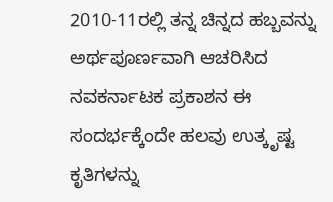2010-11ರಲ್ಲಿ ತನ್ನ ಚಿನ್ನದ ಹಬ್ಬವನ್ನು ಅರ್ಥಪೂರ್ಣವಾಗಿ ಆಚರಿಸಿದ ನವಕರ್ನಾಟಕ ಪ್ರಕಾಶನ ಈ ಸಂದರ್ಭಕ್ಕೆಂದೇ ಹಲವು ಉತ್ಕೃಷ್ಟ ಕೃತಿಗಳನ್ನು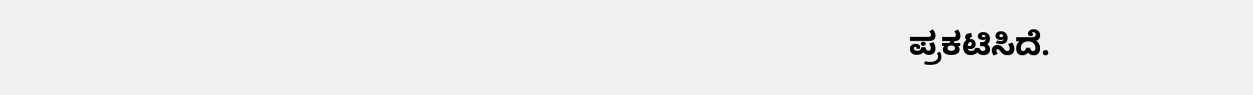ಪ್ರಕಟಿಸಿದೆ.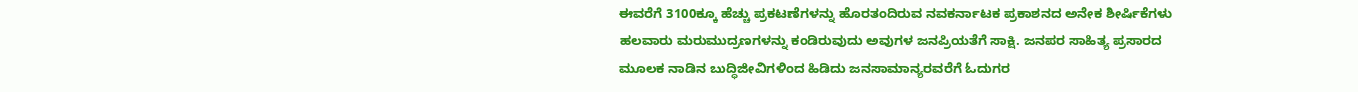ಈವರೆಗೆ 3100ಕ್ಕೂ ಹೆಚ್ಚು ಪ್ರಕಟಣೆಗಳನ್ನು ಹೊರತಂದಿರುವ ನವಕರ್ನಾಟಕ ಪ್ರಕಾಶನದ ಅನೇಕ ಶೀರ್ಷಿಕೆಗಳು ಹಲವಾರು ಮರುಮುದ್ರಣಗಳನ್ನು ಕಂಡಿರುವುದು ಅವುಗಳ ಜನಪ್ರಿಯತೆಗೆ ಸಾಕ್ಷಿ. ಜನಪರ ಸಾಹಿತ್ಯ ಪ್ರಸಾರದ ಮೂಲಕ ನಾಡಿನ ಬುದ್ಧಿಜೀವಿಗಳಿಂದ ಹಿಡಿದು ಜನಸಾಮಾನ್ಯರವರೆಗೆ ಓದುಗರ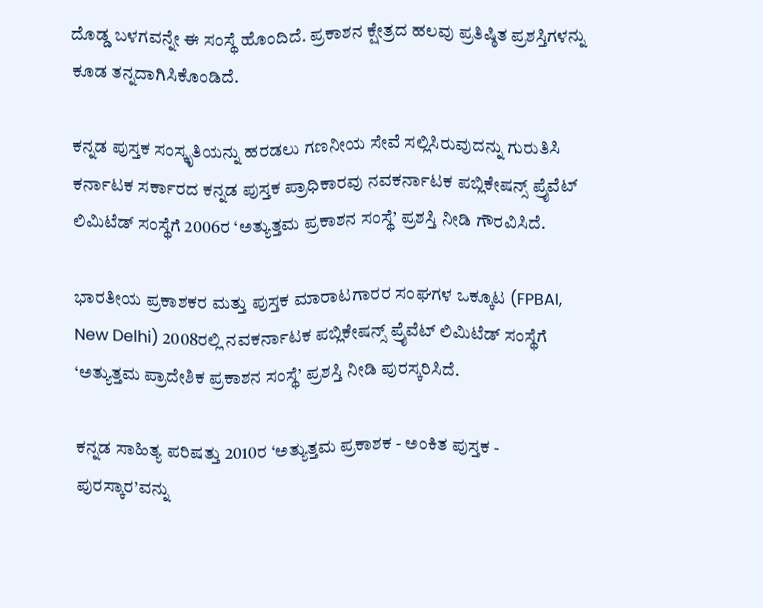ದೊಡ್ಡ ಬಳಗವನ್ನೇ ಈ ಸಂಸ್ಥೆ ಹೊಂದಿದೆ. ಪ್ರಕಾಶನ ಕ್ಷೇತ್ರದ ಹಲವು ಪ್ರತಿಷ್ಠಿತ ಪ್ರಶಸ್ತಿಗಳನ್ನು ಕೂಡ ತನ್ನದಾಗಿಸಿಕೊಂಡಿದೆ.

ಕನ್ನಡ ಪುಸ್ತಕ ಸಂಸ್ಕೃತಿಯನ್ನು ಹರಡಲು ಗಣನೀಯ ಸೇವೆ ಸಲ್ಲಿಸಿರುವುದನ್ನು ಗುರುತಿಸಿ ಕರ್ನಾಟಕ ಸರ್ಕಾರದ ಕನ್ನಡ ಪುಸ್ತಕ ಪ್ರಾಧಿಕಾರವು ನವಕರ್ನಾಟಕ ಪಬ್ಲಿಕೇಷನ್ಸ್ ಪ್ರೈವೆಟ್ ಲಿಮಿಟೆಡ್ ಸಂಸ್ಥೆಗೆ 2006ರ ‘ಅತ್ಯುತ್ತಮ ಪ್ರಕಾಶನ ಸಂಸ್ಥೆ’ ಪ್ರಶಸ್ತಿ ನೀಡಿ ಗೌರವಿಸಿದೆ.

ಭಾರತೀಯ ಪ್ರಕಾಶಕರ ಮತ್ತು ಪುಸ್ತಕ ಮಾರಾಟಗಾರರ ಸಂಘಗಳ ಒಕ್ಕೂಟ (FPBAI, New Delhi) 2008ರಲ್ಲಿ ನವಕರ್ನಾಟಕ ಪಬ್ಲಿಕೇಷನ್ಸ್ ಪ್ರೈವೆಟ್ ಲಿಮಿಟೆಡ್ ಸಂಸ್ಥೆಗೆ ‘ಅತ್ಯುತ್ತಮ ಪ್ರಾದೇಶಿಕ ಪ್ರಕಾಶನ ಸಂಸ್ಥೆ’ ಪ್ರಶಸ್ತಿ ನೀಡಿ ಪುರಸ್ಕರಿಸಿದೆ.

ಕನ್ನಡ ಸಾಹಿತ್ಯ ಪರಿಷತ್ತು 2010ರ ‘ಅತ್ಯುತ್ತಮ ಪ್ರಕಾಶಕ - ಅಂಕಿತ ಪುಸ್ತಕ - ಪುರಸ್ಕಾರ’ವನ್ನು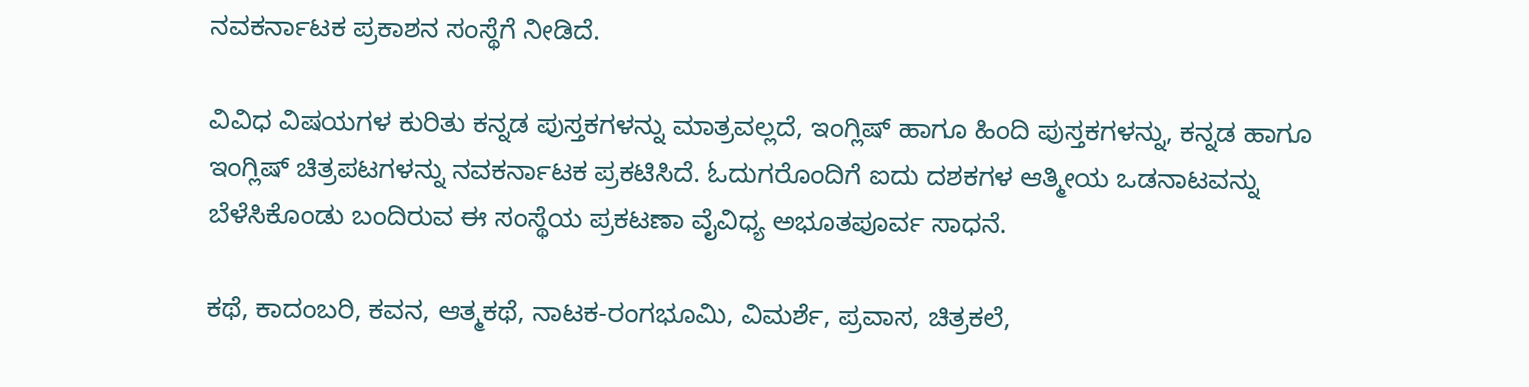ನವಕರ್ನಾಟಕ ಪ್ರಕಾಶನ ಸಂಸ್ಥೆಗೆ ನೀಡಿದೆ.

ವಿವಿಧ ವಿಷಯಗಳ ಕುರಿತು ಕನ್ನಡ ಪುಸ್ತಕಗಳನ್ನು ಮಾತ್ರವಲ್ಲದೆ, ಇಂಗ್ಲಿಷ್ ಹಾಗೂ ಹಿಂದಿ ಪುಸ್ತಕಗಳನ್ನು, ಕನ್ನಡ ಹಾಗೂ ಇಂಗ್ಲಿಷ್ ಚಿತ್ರಪಟಗಳನ್ನು ನವಕರ್ನಾಟಕ ಪ್ರಕಟಿಸಿದೆ. ಓದುಗರೊಂದಿಗೆ ಐದು ದಶಕಗಳ ಆತ್ಮೀಯ ಒಡನಾಟವನ್ನು ಬೆಳೆಸಿಕೊಂಡು ಬಂದಿರುವ ಈ ಸಂಸ್ಥೆಯ ಪ್ರಕಟಣಾ ವೈವಿಧ್ಯ ಅಭೂತಪೂರ್ವ ಸಾಧನೆ.

ಕಥೆ, ಕಾದಂಬರಿ, ಕವನ, ಆತ್ಮಕಥೆ, ನಾಟಕ-ರಂಗಭೂಮಿ, ವಿಮರ್ಶೆ, ಪ್ರವಾಸ, ಚಿತ್ರಕಲೆ,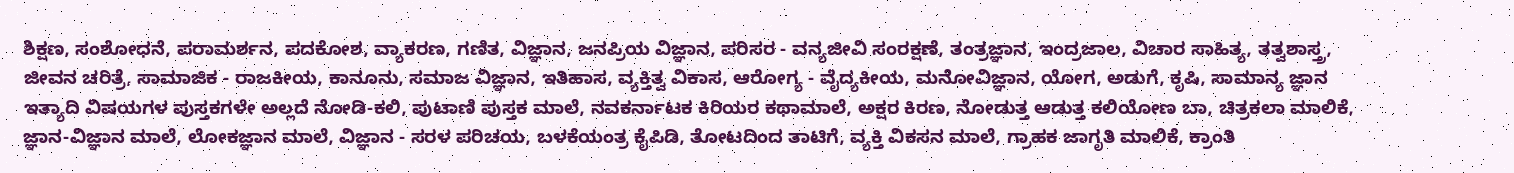ಶಿಕ್ಷಣ, ಸಂಶೋಧನೆ, ಪರಾಮರ್ಶನ, ಪದಕೋಶ, ವ್ಯಾಕರಣ, ಗಣಿತ, ವಿಜ್ಞಾನ, ಜನಪ್ರಿಯ ವಿಜ್ಞಾನ, ಪರಿಸರ - ವನ್ಯಜೀವಿ ಸಂರಕ್ಷಣೆ, ತಂತ್ರಜ್ಞಾನ, ಇಂದ್ರಜಾಲ, ವಿಚಾರ ಸಾಹಿತ್ಯ, ತತ್ವಶಾಸ್ತ್ರ, ಜೀವನ ಚರಿತ್ರೆ, ಸಾಮಾಜಿಕ - ರಾಜಕೀಯ, ಕಾನೂನು, ಸಮಾಜ ವಿಜ್ಞಾನ, ಇತಿಹಾಸ, ವ್ಯಕ್ತಿತ್ವ ವಿಕಾಸ, ಆರೋಗ್ಯ - ವೈದ್ಯಕೀಯ, ಮನೋವಿಜ್ಞಾನ, ಯೋಗ, ಅಡುಗೆ, ಕೃಷಿ, ಸಾಮಾನ್ಯ ಜ್ಞಾನ ಇತ್ಯಾದಿ ವಿಷಯಗಳ ಪುಸ್ತಕಗಳೇ ಅಲ್ಲದೆ ನೋಡಿ-ಕಲಿ, ಪುಟಾಣಿ ಪುಸ್ತಕ ಮಾಲೆ, ನವಕರ್ನಾಟಕ ಕಿರಿಯರ ಕಥಾಮಾಲೆ, ಅಕ್ಷರ ಕಿರಣ, ನೋಡುತ್ತ ಆಡುತ್ತ ಕಲಿಯೋಣ ಬಾ, ಚಿತ್ರಕಲಾ ಮಾಲಿಕೆ, ಜ್ಞಾನ-ವಿಜ್ಞಾನ ಮಾಲೆ, ಲೋಕಜ್ಞಾನ ಮಾಲೆ, ವಿಜ್ಞಾನ - ಸರಳ ಪರಿಚಯ, ಬಳಕೆಯಂತ್ರ ಕೈಪಿಡಿ, ತೋಟದಿಂದ ತಾಟಿಗೆ, ವ್ಯಕ್ತಿ ವಿಕಸನ ಮಾಲೆ, ಗ್ರಾಹಕ ಜಾಗೃತಿ ಮಾಲಿಕೆ, ಕ್ರಾಂತಿ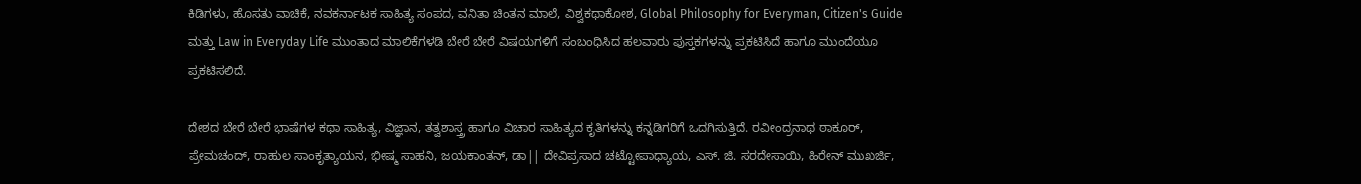ಕಿಡಿಗಳು, ಹೊಸತು ವಾಚಿಕೆ, ನವಕರ್ನಾಟಕ ಸಾಹಿತ್ಯ ಸಂಪದ, ವನಿತಾ ಚಿಂತನ ಮಾಲೆ, ವಿಶ್ವಕಥಾಕೋಶ, Global Philosophy for Everyman, Citizen's Guide ಮತ್ತು Law in Everyday Life ಮುಂತಾದ ಮಾಲಿಕೆಗಳಡಿ ಬೇರೆ ಬೇರೆ ವಿಷಯಗಳಿಗೆ ಸಂಬಂಧಿಸಿದ ಹಲವಾರು ಪುಸ್ತಕಗಳನ್ನು ಪ್ರಕಟಿಸಿದೆ ಹಾಗೂ ಮುಂದೆಯೂ ಪ್ರಕಟಿಸಲಿದೆ.

ದೇಶದ ಬೇರೆ ಬೇರೆ ಭಾಷೆಗಳ ಕಥಾ ಸಾಹಿತ್ಯ, ವಿಜ್ಞಾನ, ತತ್ವಶಾಸ್ತ್ರ ಹಾಗೂ ವಿಚಾರ ಸಾಹಿತ್ಯದ ಕೃತಿಗಳನ್ನು ಕನ್ನಡಿಗರಿಗೆ ಒದಗಿಸುತ್ತಿದೆ. ರವೀಂದ್ರನಾಥ ಠಾಕೂರ್, ಪ್ರೇಮಚಂದ್, ರಾಹುಲ ಸಾಂಕೃತ್ಯಾಯನ, ಭೀಷ್ಮ ಸಾಹನಿ, ಜಯಕಾಂತನ್, ಡಾ|| ದೇವಿಪ್ರಸಾದ ಚಟ್ಟೋಪಾಧ್ಯಾಯ, ಎಸ್. ಜಿ. ಸರದೇಸಾಯಿ, ಹಿರೇನ್ ಮುಖರ್ಜಿ,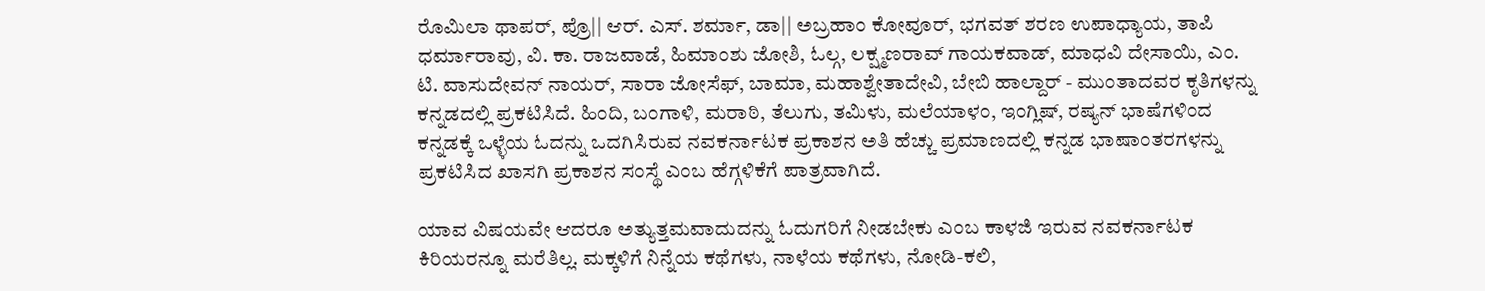ರೊಮಿಲಾ ಥಾಪರ್, ಪ್ರೊ|| ಆರ್. ಎಸ್. ಶರ್ಮಾ, ಡಾ|| ಅಬ್ರಹಾಂ ಕೋವೂರ್, ಭಗವತ್ ಶರಣ ಉಪಾಧ್ಯಾಯ, ತಾಪಿ ಧರ್ಮಾರಾವು, ವಿ. ಕಾ. ರಾಜವಾಡೆ, ಹಿಮಾಂಶು ಜೋಶಿ, ಓಲ್ಗ, ಲಕ್ಷ್ಮಣರಾವ್ ಗಾಯಕವಾಡ್, ಮಾಧವಿ ದೇಸಾಯಿ, ಎಂ. ಟಿ. ವಾಸುದೇವನ್ ನಾಯರ್, ಸಾರಾ ಜೋಸೆಫ್, ಬಾಮಾ, ಮಹಾಶ್ವೇತಾದೇವಿ, ಬೇಬಿ ಹಾಲ್ದಾರ್ - ಮುಂತಾದವರ ಕೃತಿಗಳನ್ನು ಕನ್ನಡದಲ್ಲಿ ಪ್ರಕಟಿಸಿದೆ. ಹಿಂದಿ, ಬಂಗಾಳಿ, ಮರಾಠಿ, ತೆಲುಗು, ತಮಿಳು, ಮಲೆಯಾಳಂ, ಇಂಗ್ಲಿಷ್, ರಷ್ಯನ್ ಭಾಷೆಗಳಿಂದ ಕನ್ನಡಕ್ಕೆ ಒಳ್ಳೆಯ ಓದನ್ನು ಒದಗಿಸಿರುವ ನವಕರ್ನಾಟಕ ಪ್ರಕಾಶನ ಅತಿ ಹೆಚ್ಚು ಪ್ರಮಾಣದಲ್ಲಿ ಕನ್ನಡ ಭಾಷಾಂತರಗಳನ್ನು ಪ್ರಕಟಿಸಿದ ಖಾಸಗಿ ಪ್ರಕಾಶನ ಸಂಸ್ಥೆ ಎಂಬ ಹೆಗ್ಗಳಿಕೆಗೆ ಪಾತ್ರವಾಗಿದೆ.

ಯಾವ ವಿಷಯವೇ ಆದರೂ ಅತ್ಯುತ್ತಮವಾದುದನ್ನು ಓದುಗರಿಗೆ ನೀಡಬೇಕು ಎಂಬ ಕಾಳಜಿ ಇರುವ ನವಕರ್ನಾಟಕ ಕಿರಿಯರನ್ನೂ ಮರೆತಿಲ್ಲ. ಮಕ್ಕಳಿಗೆ ನಿನ್ನೆಯ ಕಥೆಗಳು, ನಾಳೆಯ ಕಥೆಗಳು, ನೋಡಿ-ಕಲಿ,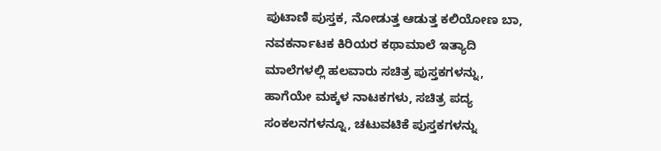ಪುಟಾಣಿ ಪುಸ್ತಕ, ನೋಡುತ್ತ ಆಡುತ್ತ ಕಲಿಯೋಣ ಬಾ, ನವಕರ್ನಾಟಕ ಕಿರಿಯರ ಕಥಾಮಾಲೆ ಇತ್ಯಾದಿ ಮಾಲೆಗಳಲ್ಲಿ ಹಲವಾರು ಸಚಿತ್ರ ಪುಸ್ತಕಗಳನ್ನು, ಹಾಗೆಯೇ ಮಕ್ಕಳ ನಾಟಕಗಳು, ಸಚಿತ್ರ ಪದ್ಯ ಸಂಕಲನಗಳನ್ನೂ, ಚಟುವಟಿಕೆ ಪುಸ್ತಕಗಳನ್ನು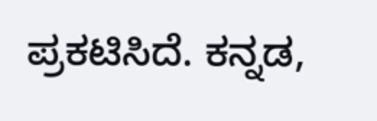ಪ್ರಕಟಿಸಿದೆ. ಕನ್ನಡ,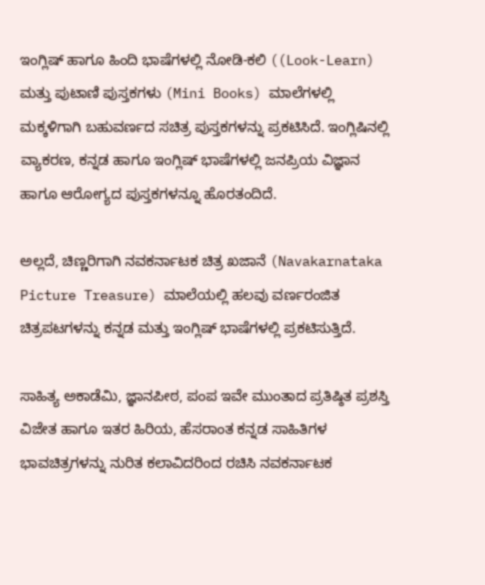ಇಂಗ್ಲಿಷ್ ಹಾಗೂ ಹಿಂದಿ ಭಾಷೆಗಳಲ್ಲಿ ನೋಡಿ-ಕಲಿ ((Look-Learn) ಮತ್ತು ಪುಟಾಣಿ ಪುಸ್ತಕಗಳು (Mini Books) ಮಾಲೆಗಳಲ್ಲಿ ಮಕ್ಕಳಿಗಾಗಿ ಬಹುವರ್ಣದ ಸಚಿತ್ರ ಪುಸ್ತಕಗಳನ್ನು ಪ್ರಕಟಿಸಿದೆ. ಇಂಗ್ಲಿಷಿನಲ್ಲಿ ವ್ಯಾಕರಣ, ಕನ್ನಡ ಹಾಗೂ ಇಂಗ್ಲಿಷ್ ಭಾಷೆಗಳಲ್ಲಿ ಜನಪ್ರಿಯ ವಿಜ್ಞಾನ ಹಾಗೂ ಆರೋಗ್ಯದ ಪುಸ್ತಕಗಳನ್ನೂ ಹೊರತಂದಿದೆ.

ಅಲ್ಲದೆ, ಚಿಣ್ಣರಿಗಾಗಿ ನವಕರ್ನಾಟಕ ಚಿತ್ರ ಖಜಾನೆ (Navakarnataka Picture Treasure) ಮಾಲೆಯಲ್ಲಿ ಹಲವು ವರ್ಣರಂಜಿತ ಚಿತ್ರಪಟಗಳನ್ನು ಕನ್ನಡ ಮತ್ತು ಇಂಗ್ಲಿಷ್ ಭಾಷೆಗಳಲ್ಲಿ ಪ್ರಕಟಿಸುತ್ತಿದೆ.

ಸಾಹಿತ್ಯ ಅಕಾಡೆಮಿ, ಜ್ಞಾನಪೀಠ, ಪಂಪ ಇವೇ ಮುಂತಾದ ಪ್ರತಿಷ್ಠಿತ ಪ್ರಶಸ್ತಿ ವಿಜೇತ ಹಾಗೂ ಇತರ ಹಿರಿಯ, ಹೆಸರಾಂತ ಕನ್ನಡ ಸಾಹಿತಿಗಳ ಭಾವಚಿತ್ರಗಳನ್ನು ನುರಿತ ಕಲಾವಿದರಿಂದ ರಚಿಸಿ ನವಕರ್ನಾಟಕ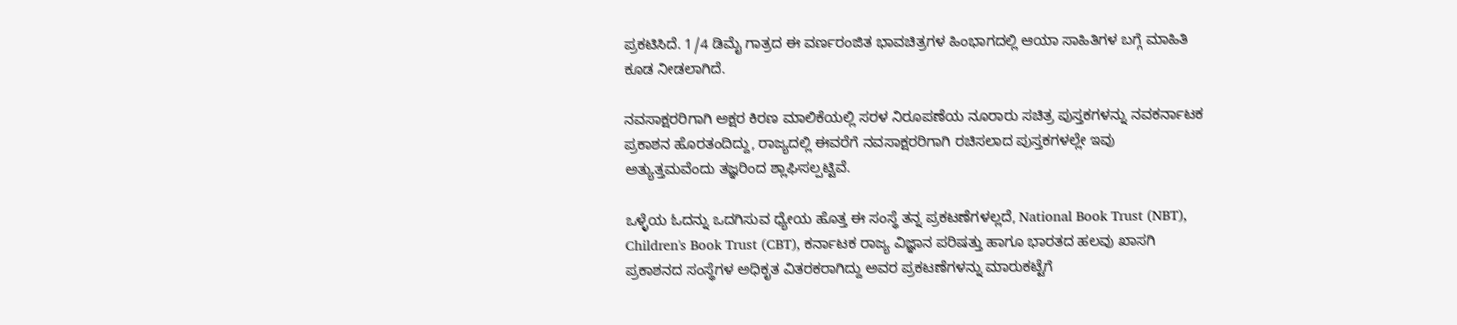ಪ್ರಕಟಿಸಿದೆ. 1/4 ಡಿಮೈ ಗಾತ್ರದ ಈ ವರ್ಣರಂಜಿತ ಭಾವಚಿತ್ರಗಳ ಹಿಂಭಾಗದಲ್ಲಿ ಆಯಾ ಸಾಹಿತಿಗಳ ಬಗ್ಗೆ ಮಾಹಿತಿ ಕೂಡ ನೀಡಲಾಗಿದೆ.

ನವಸಾಕ್ಷರರಿಗಾಗಿ ಅಕ್ಷರ ಕಿರಣ ಮಾಲಿಕೆಯಲ್ಲಿ ಸರಳ ನಿರೂಪಣೆಯ ನೂರಾರು ಸಚಿತ್ರ ಪುಸ್ತಕಗಳನ್ನು ನವಕರ್ನಾಟಕ ಪ್ರಕಾಶನ ಹೊರತಂದಿದ್ದು, ರಾಜ್ಯದಲ್ಲಿ ಈವರೆಗೆ ನವಸಾಕ್ಷರರಿಗಾಗಿ ರಚಿಸಲಾದ ಪುಸ್ತಕಗಳಲ್ಲೇ ಇವು ಅತ್ಯುತ್ತಮವೆಂದು ತಜ್ಞರಿಂದ ಶ್ಲಾಘಿಸಲ್ಪಟ್ಟಿವೆ.

ಒಳ್ಳೆಯ ಓದನ್ನು ಒದಗಿಸುವ ಧ್ಯೇಯ ಹೊತ್ತ ಈ ಸಂಸ್ಥೆ ತನ್ನ ಪ್ರಕಟಣೆಗಳಲ್ಲದೆ, National Book Trust (NBT), Children's Book Trust (CBT), ಕರ್ನಾಟಕ ರಾಜ್ಯ ವಿಜ್ಞಾನ ಪರಿಷತ್ತು ಹಾಗೂ ಭಾರತದ ಹಲವು ಖಾಸಗಿ ಪ್ರಕಾಶನದ ಸಂಸ್ಥೆಗಳ ಅಧಿಕೃತ ವಿತರಕರಾಗಿದ್ದು ಅವರ ಪ್ರಕಟಣೆಗಳನ್ನು ಮಾರುಕಟ್ಟೆಗೆ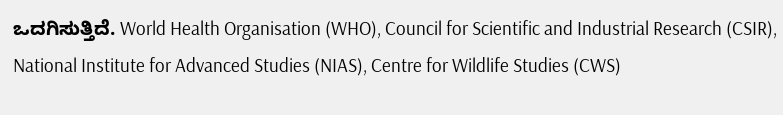ಒದಗಿಸುತ್ತಿದೆ. World Health Organisation (WHO), Council for Scientific and Industrial Research (CSIR), National Institute for Advanced Studies (NIAS), Centre for Wildlife Studies (CWS)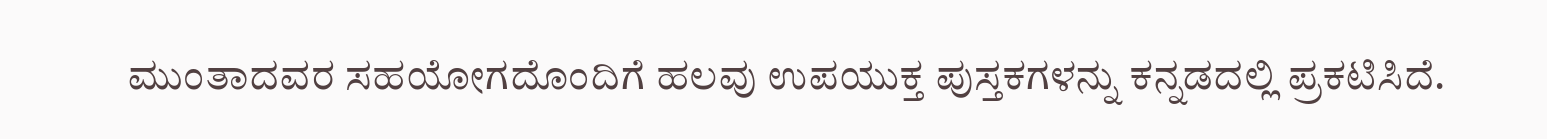ಮುಂತಾದವರ ಸಹಯೋಗದೊಂದಿಗೆ ಹಲವು ಉಪಯುಕ್ತ ಪುಸ್ತಕಗಳನ್ನು ಕನ್ನಡದಲ್ಲಿ ಪ್ರಕಟಿಸಿದೆ.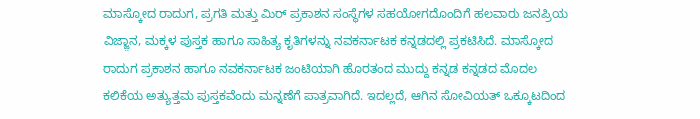ಮಾಸ್ಕೋದ ರಾದುಗ, ಪ್ರಗತಿ ಮತ್ತು ಮಿರ್ ಪ್ರಕಾಶನ ಸಂಸ್ಥೆಗಳ ಸಹಯೋಗದೊಂದಿಗೆ ಹಲವಾರು ಜನಪ್ರಿಯ ವಿಜ್ಜ಼ಾನ, ಮಕ್ಕಳ ಪುಸ್ತಕ ಹಾಗೂ ಸಾಹಿತ್ಯ ಕೃತಿಗಳನ್ನು ನವಕರ್ನಾಟಕ ಕನ್ನಡದಲ್ಲಿ ಪ್ರಕಟಿಸಿದೆ. ಮಾಸ್ಕೋದ ರಾದುಗ ಪ್ರಕಾಶನ ಹಾಗೂ ನವಕರ್ನಾಟಕ ಜಂಟಿಯಾಗಿ ಹೊರತಂದ ಮುದ್ದು ಕನ್ನಡ ಕನ್ನಡದ ಮೊದಲ ಕಲಿಕೆಯ ಅತ್ಯುತ್ತಮ ಪುಸ್ತಕವೆಂದು ಮನ್ನಣೆಗೆ ಪಾತ್ರವಾಗಿದೆ. ಇದಲ್ಲದೆ, ಆಗಿನ ಸೋವಿಯತ್ ಒಕ್ಕೂಟದಿಂದ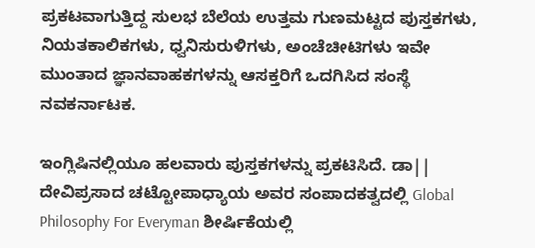ಪ್ರಕಟವಾಗುತ್ತಿದ್ದ ಸುಲಭ ಬೆಲೆಯ ಉತ್ತಮ ಗುಣಮಟ್ಟದ ಪುಸ್ತಕಗಳು, ನಿಯತಕಾಲಿಕಗಳು, ಧ್ವನಿಸುರುಳಿಗಳು, ಅಂಚೆಚೀಟಿಗಳು ಇವೇ ಮುಂತಾದ ಜ್ಞಾನವಾಹಕಗಳನ್ನು ಆಸಕ್ತರಿಗೆ ಒದಗಿಸಿದ ಸಂಸ್ಥೆ ನವಕರ್ನಾಟಕ.

ಇಂಗ್ಲಿಷಿನಲ್ಲಿಯೂ ಹಲವಾರು ಪುಸ್ತಕಗಳನ್ನು ಪ್ರಕಟಿಸಿದೆ. ಡಾ|| ದೇವಿಪ್ರಸಾದ ಚಟ್ಟೋಪಾಧ್ಯಾಯ ಅವರ ಸಂಪಾದಕತ್ವದಲ್ಲಿ Global Philosophy For Everyman ಶೀರ್ಷಿಕೆಯಲ್ಲಿ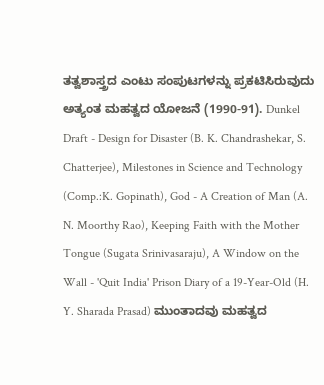ತತ್ವಶಾಸ್ತ್ರದ ಎಂಟು ಸಂಪುಟಗಳನ್ನು ಪ್ರಕಟಿಸಿರುವುದು ಅತ್ಯಂತ ಮಹತ್ವದ ಯೋಜನೆ (1990-91). Dunkel Draft - Design for Disaster (B. K. Chandrashekar, S. Chatterjee), Milestones in Science and Technology (Comp.:K. Gopinath), God - A Creation of Man (A. N. Moorthy Rao), Keeping Faith with the Mother Tongue (Sugata Srinivasaraju), A Window on the Wall - 'Quit India' Prison Diary of a 19-Year-Old (H. Y. Sharada Prasad) ಮುಂತಾದವು ಮಹತ್ವದ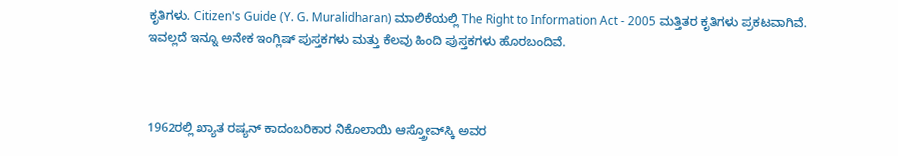ಕೃತಿಗಳು. Citizen's Guide (Y. G. Muralidharan) ಮಾಲಿಕೆಯಲ್ಲಿ The Right to Information Act - 2005 ಮತ್ತಿತರ ಕೃತಿಗಳು ಪ್ರಕಟವಾಗಿವೆ. ಇವಲ್ಲದೆ ಇನ್ನೂ ಅನೇಕ ಇಂಗ್ಲಿಷ್ ಪುಸ್ತಕಗಳು ಮತ್ತು ಕೆಲವು ಹಿಂದಿ ಪುಸ್ತಕಗಳು ಹೊರಬಂದಿವೆ.



1962ರಲ್ಲಿ ಖ್ಯಾತ ರಷ್ಯನ್ ಕಾದಂಬರಿಕಾರ ನಿಕೊಲಾಯಿ ಆಸ್ತ್ರೋವ್‌ಸ್ಕಿ ಅವರ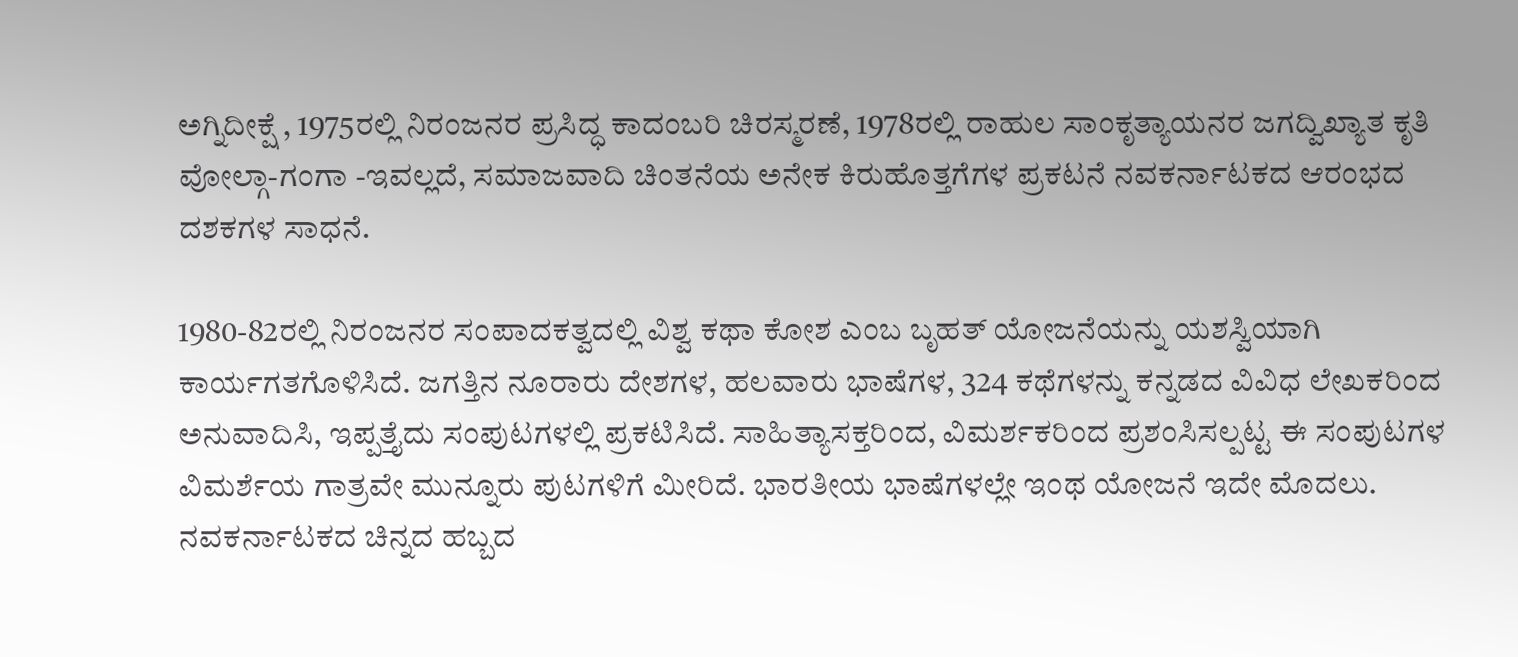ಅಗ್ನಿದೀಕ್ಷೆ , 1975ರಲ್ಲಿ ನಿರಂಜನರ ಪ್ರಸಿದ್ಧ ಕಾದಂಬರಿ ಚಿರಸ್ಮರಣೆ, 1978ರಲ್ಲಿ ರಾಹುಲ ಸಾಂಕೃತ್ಯಾಯನರ ಜಗದ್ವಿಖ್ಯಾತ ಕೃತಿ ವೋಲ್ಗಾ-ಗಂಗಾ -ಇವಲ್ಲದೆ, ಸಮಾಜವಾದಿ ಚಿಂತನೆಯ ಅನೇಕ ಕಿರುಹೊತ್ತಗೆಗಳ ಪ್ರಕಟನೆ ನವಕರ್ನಾಟಕದ ಆರಂಭದ ದಶಕಗಳ ಸಾಧನೆ.

1980-82ರಲ್ಲಿ ನಿರಂಜನರ ಸಂಪಾದಕತ್ವದಲ್ಲಿ ವಿಶ್ವ ಕಥಾ ಕೋಶ ಎಂಬ ಬೃಹತ್ ಯೋಜನೆಯನ್ನು ಯಶಸ್ವಿಯಾಗಿ ಕಾರ್ಯಗತಗೊಳಿಸಿದೆ. ಜಗತ್ತಿನ ನೂರಾರು ದೇಶಗಳ, ಹಲವಾರು ಭಾಷೆಗಳ, 324 ಕಥೆಗಳನ್ನು ಕನ್ನಡದ ವಿವಿಧ ಲೇಖಕರಿಂದ ಅನುವಾದಿಸಿ, ಇಪ್ಪತ್ತೈದು ಸಂಪುಟಗಳಲ್ಲಿ ಪ್ರಕಟಿಸಿದೆ. ಸಾಹಿತ್ಯಾಸಕ್ತರಿಂದ, ವಿಮರ್ಶಕರಿಂದ ಪ್ರಶಂಸಿಸಲ್ಪಟ್ಟ ಈ ಸಂಪುಟಗಳ ವಿಮರ್ಶೆಯ ಗಾತ್ರವೇ ಮುನ್ನೂರು ಪುಟಗಳಿಗೆ ಮೀರಿದೆ. ಭಾರತೀಯ ಭಾಷೆಗಳಲ್ಲೇ ಇಂಥ ಯೋಜನೆ ಇದೇ ಮೊದಲು. ನವಕರ್ನಾಟಕದ ಚಿನ್ನದ ಹಬ್ಬದ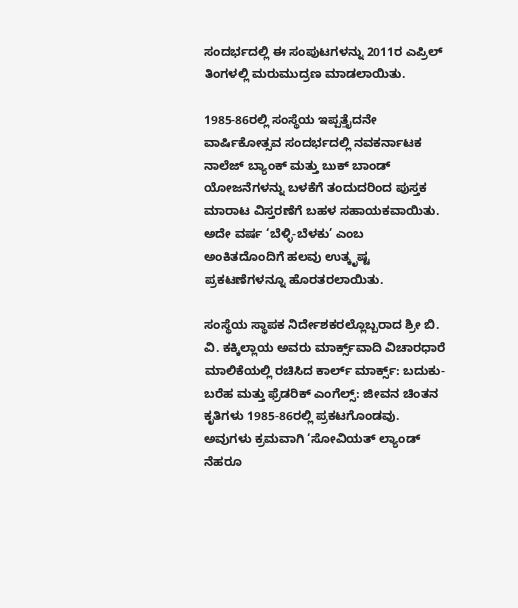ಸಂದರ್ಭದಲ್ಲಿ ಈ ಸಂಪುಟಗಳನ್ನು 2011ರ ಎಪ್ರಿಲ್ ತಿಂಗಳಲ್ಲಿ ಮರುಮುದ್ರಣ ಮಾಡಲಾಯಿತು.

1985-86ರಲ್ಲಿ ಸಂಸ್ಥೆಯ ಇಪ್ಪತ್ತೈದನೇ ವಾರ್ಷಿಕೋತ್ಸವ ಸಂದರ್ಭದಲ್ಲಿ ನವಕರ್ನಾಟಕ ನಾಲೆಜ್ ಬ್ಯಾಂಕ್ ಮತ್ತು ಬುಕ್ ಬಾಂಡ್ ಯೋಜನೆಗಳನ್ನು ಬಳಕೆಗೆ ತಂದುದರಿಂದ ಪುಸ್ತಕ ಮಾರಾಟ ವಿಸ್ತರಣೆಗೆ ಬಹಳ ಸಹಾಯಕವಾಯಿತು. ಅದೇ ವರ್ಷ ‘ಬೆಳ್ಳಿ-ಬೆಳಕು’ ಎಂಬ ಅಂಕಿತದೊಂದಿಗೆ ಹಲವು ಉತ್ಕೃಷ್ಟ ಪ್ರಕಟಣೆಗಳನ್ನೂ ಹೊರತರಲಾಯಿತು.

ಸಂಸ್ಥೆಯ ಸ್ಥಾಪಕ ನಿರ್ದೇಶಕರಲ್ಲೊಬ್ಬರಾದ ಶ್ರೀ ಬಿ. ವಿ. ಕಕ್ಕಿಲ್ಲಾಯ ಅವರು ಮಾರ್ಕ್ಸ್‌ವಾದಿ ವಿಚಾರಧಾರೆ ಮಾಲಿಕೆಯಲ್ಲಿ ರಚಿಸಿದ ಕಾರ್ಲ್ ಮಾರ್ಕ್ಸ್: ಬದುಕು-ಬರೆಹ ಮತ್ತು ಫ್ರೆಡರಿಕ್ ಎಂಗೆಲ್ಸ್: ಜೀವನ ಚಿಂತನ ಕೃತಿಗಳು 1985-86ರಲ್ಲಿ ಪ್ರಕಟಗೊಂಡವು. ಅವುಗಳು ಕ್ರಮವಾಗಿ ‘ಸೋವಿಯತ್ ಲ್ಯಾಂಡ್ ನೆಹರೂ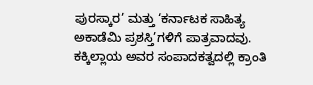ಪುರಸ್ಕಾರ’ ಮತ್ತು ‘ಕರ್ನಾಟಕ ಸಾಹಿತ್ಯ ಅಕಾಡೆಮಿ ಪ್ರಶಸ್ತಿ’ಗಳಿಗೆ ಪಾತ್ರವಾದವು. ಕಕ್ಕಿಲ್ಲಾಯ ಅವರ ಸಂಪಾದಕತ್ವದಲ್ಲಿ ಕ್ರಾಂತಿ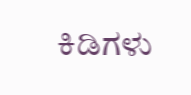ಕಿಡಿಗಳು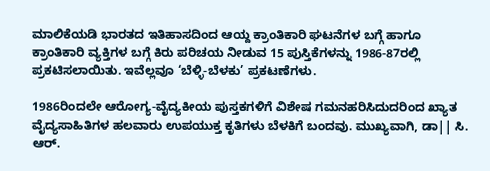ಮಾಲಿಕೆಯಡಿ ಭಾರತದ ಇತಿಹಾಸದಿಂದ ಆಯ್ದ ಕ್ರಾಂತಿಕಾರಿ ಘಟನೆಗಳ ಬಗ್ಗೆ ಹಾಗೂ ಕ್ರಾಂತಿಕಾರಿ ವ್ಯಕ್ತಿಗಳ ಬಗ್ಗೆ ಕಿರು ಪರಿಚಯ ನೀಡುವ 15 ಪುಸ್ತಿಕೆಗಳನ್ನು 1986-87ರಲ್ಲಿ ಪ್ರಕಟಿಸಲಾಯಿತು. ಇವೆಲ್ಲವೂ ‘ಬೆಳ್ಳಿ-ಬೆಳಕು’ ಪ್ರಕಟಣೆಗಳು.

1986ರಿಂದಲೇ ಆರೋಗ್ಯ-ವೈದ್ಯಕೀಯ ಪುಸ್ತಕಗಳಿಗೆ ವಿಶೇಷ ಗಮನಹರಿಸಿದುದರಿಂದ ಖ್ಯಾತ ವೈದ್ಯಸಾಹಿತಿಗಳ ಹಲವಾರು ಉಪಯುಕ್ತ ಕೃತಿಗಳು ಬೆಳಕಿಗೆ ಬಂದವು. ಮುಖ್ಯವಾಗಿ, ಡಾ|| ಸಿ. ಆರ್.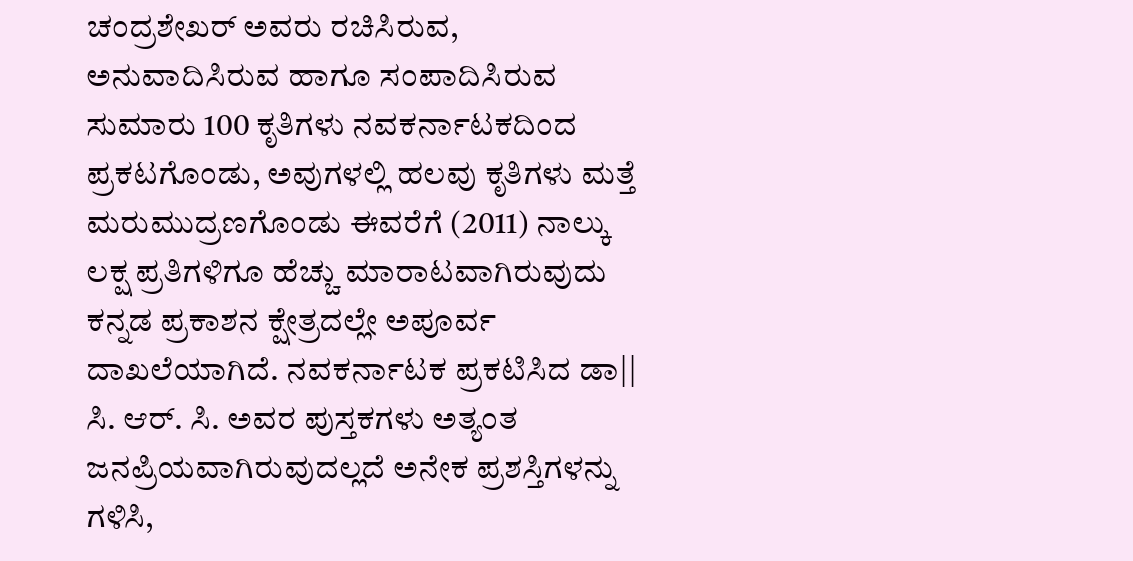ಚಂದ್ರಶೇಖರ್ ಅವರು ರಚಿಸಿರುವ, ಅನುವಾದಿಸಿರುವ ಹಾಗೂ ಸಂಪಾದಿಸಿರುವ ಸುಮಾರು 100 ಕೃತಿಗಳು ನವಕರ್ನಾಟಕದಿಂದ ಪ್ರಕಟಗೊಂಡು, ಅವುಗಳಲ್ಲಿ ಹಲವು ಕೃತಿಗಳು ಮತ್ತೆ ಮರುಮುದ್ರಣಗೊಂಡು ಈವರೆಗೆ (2011) ನಾಲ್ಕು ಲಕ್ಷ ಪ್ರತಿಗಳಿಗೂ ಹೆಚ್ಚು ಮಾರಾಟವಾಗಿರುವುದು ಕನ್ನಡ ಪ್ರಕಾಶನ ಕ್ಷೇತ್ರದಲ್ಲೇ ಅಪೂರ್ವ ದಾಖಲೆಯಾಗಿದೆ. ನವಕರ್ನಾಟಕ ಪ್ರಕಟಿಸಿದ ಡಾ|| ಸಿ. ಆರ್. ಸಿ. ಅವರ ಪುಸ್ತಕಗಳು ಅತ್ಯಂತ ಜನಪ್ರಿಯವಾಗಿರುವುದಲ್ಲದೆ ಅನೇಕ ಪ್ರಶಸ್ತಿಗಳನ್ನು ಗಳಿಸಿ,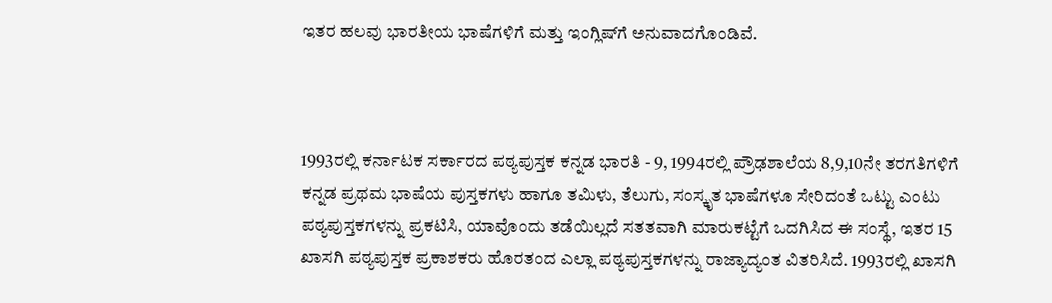ಇತರ ಹಲವು ಭಾರತೀಯ ಭಾಷೆಗಳಿಗೆ ಮತ್ತು ಇಂಗ್ಲಿಷ್‌ಗೆ ಅನುವಾದಗೊಂಡಿವೆ.



1993ರಲ್ಲಿ ಕರ್ನಾಟಕ ಸರ್ಕಾರದ ಪಠ್ಯಪುಸ್ತಕ ಕನ್ನಡ ಭಾರತಿ - 9, 1994ರಲ್ಲಿ ಪ್ರೌಢಶಾಲೆಯ 8,9,10ನೇ ತರಗತಿಗಳಿಗೆ ಕನ್ನಡ ಪ್ರಥಮ ಭಾಷೆಯ ಪುಸ್ತಕಗಳು ಹಾಗೂ ತಮಿಳು, ತೆಲುಗು, ಸಂಸ್ಕೃತ ಭಾಷೆಗಳೂ ಸೇರಿದಂತೆ ಒಟ್ಟು ಎಂಟು ಪಠ್ಯಪುಸ್ತಕಗಳನ್ನು ಪ್ರಕಟಿಸಿ, ಯಾವೊಂದು ತಡೆಯಿಲ್ಲದೆ ಸತತವಾಗಿ ಮಾರುಕಟ್ಟೆಗೆ ಒದಗಿಸಿದ ಈ ಸಂಸ್ಥೆ, ಇತರ 15 ಖಾಸಗಿ ಪಠ್ಯಪುಸ್ತಕ ಪ್ರಕಾಶಕರು ಹೊರತಂದ ಎಲ್ಲಾ ಪಠ್ಯಪುಸ್ತಕಗಳನ್ನು ರಾಜ್ಯಾದ್ಯಂತ ವಿತರಿಸಿದೆ. 1993ರಲ್ಲಿ ಖಾಸಗಿ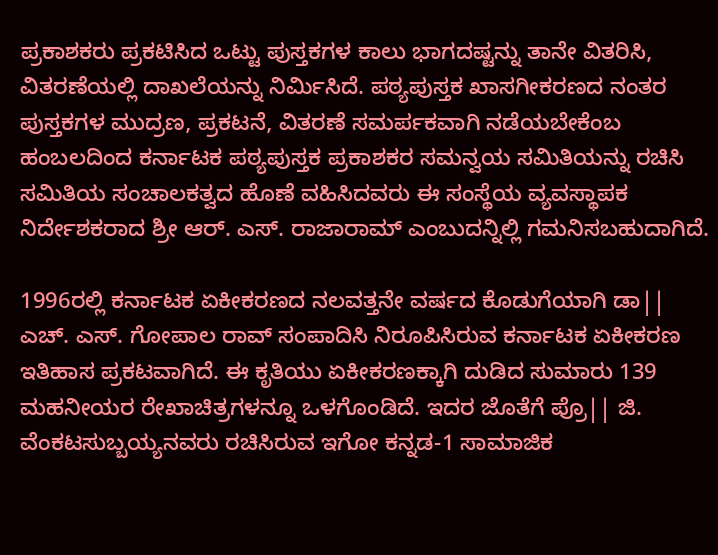ಪ್ರಕಾಶಕರು ಪ್ರಕಟಿಸಿದ ಒಟ್ಟು ಪುಸ್ತಕಗಳ ಕಾಲು ಭಾಗದಷ್ಟನ್ನು ತಾನೇ ವಿತರಿಸಿ, ವಿತರಣೆಯಲ್ಲಿ ದಾಖಲೆಯನ್ನು ನಿರ್ಮಿಸಿದೆ. ಪಠ್ಯಪುಸ್ತಕ ಖಾಸಗೀಕರಣದ ನಂತರ ಪುಸ್ತಕಗಳ ಮುದ್ರಣ, ಪ್ರಕಟನೆ, ವಿತರಣೆ ಸಮರ್ಪಕವಾಗಿ ನಡೆಯಬೇಕೆಂಬ ಹಂಬಲದಿಂದ ಕರ್ನಾಟಕ ಪಠ್ಯಪುಸ್ತಕ ಪ್ರಕಾಶಕರ ಸಮನ್ವಯ ಸಮಿತಿಯನ್ನು ರಚಿಸಿ ಸಮಿತಿಯ ಸಂಚಾಲಕತ್ವದ ಹೊಣೆ ವಹಿಸಿದವರು ಈ ಸಂಸ್ಥೆಯ ವ್ಯವಸ್ಥಾಪಕ ನಿರ್ದೇಶಕರಾದ ಶ್ರೀ ಆರ್. ಎಸ್. ರಾಜಾರಾಮ್ ಎಂಬುದನ್ನಿಲ್ಲಿ ಗಮನಿಸಬಹುದಾಗಿದೆ.

1996ರಲ್ಲಿ ಕರ್ನಾಟಕ ಏಕೀಕರಣದ ನಲವತ್ತನೇ ವರ್ಷದ ಕೊಡುಗೆಯಾಗಿ ಡಾ|| ಎಚ್. ಎಸ್. ಗೋಪಾಲ ರಾವ್ ಸಂಪಾದಿಸಿ ನಿರೂಪಿಸಿರುವ ಕರ್ನಾಟಕ ಏಕೀಕರಣ ಇತಿಹಾಸ ಪ್ರಕಟವಾಗಿದೆ. ಈ ಕೃತಿಯು ಏಕೀಕರಣಕ್ಕಾಗಿ ದುಡಿದ ಸುಮಾರು 139 ಮಹನೀಯರ ರೇಖಾಚಿತ್ರಗಳನ್ನೂ ಒಳಗೊಂಡಿದೆ. ಇದರ ಜೊತೆಗೆ ಪ್ರೊ|| ಜಿ. ವೆಂಕಟಸುಬ್ಬಯ್ಯನವರು ರಚಿಸಿರುವ ಇಗೋ ಕನ್ನಡ-1 ಸಾಮಾಜಿಕ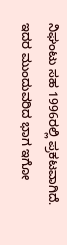ನಿಘಂಟು ಸಹ 1996ರಲ್ಲಿ ಪ್ರಕಟವಾಗಿದೆ. ಇದರ ಮುಂದುವರಿದ ಭಾಗ ಇಗೋ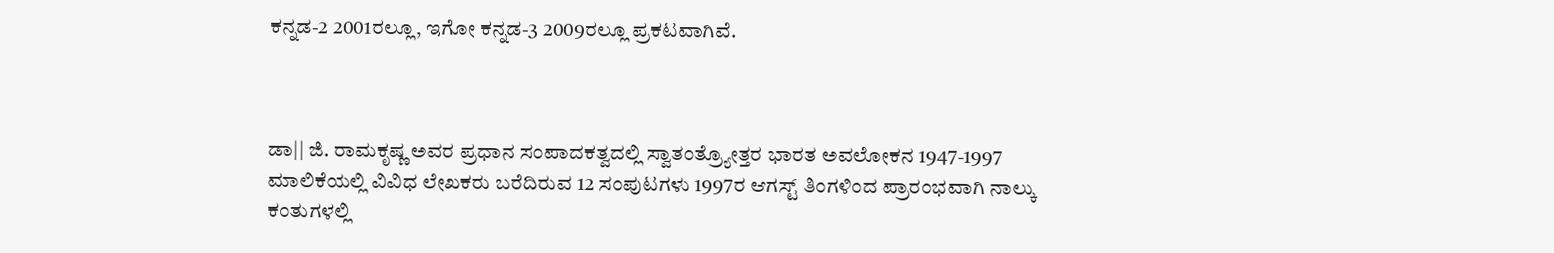ಕನ್ನಡ-2 2001ರಲ್ಲೂ, ಇಗೋ ಕನ್ನಡ-3 2009ರಲ್ಲೂ ಪ್ರಕಟವಾಗಿವೆ.



ಡಾ|| ಜಿ. ರಾಮಕೃಷ್ಣ ಅವರ ಪ್ರಧಾನ ಸಂಪಾದಕತ್ವದಲ್ಲಿ ಸ್ವಾತಂತ್ರ್ಯೋತ್ತರ ಭಾರತ ಅವಲೋಕನ 1947-1997 ಮಾಲಿಕೆಯಲ್ಲಿ ವಿವಿಧ ಲೇಖಕರು ಬರೆದಿರುವ 12 ಸಂಪುಟಗಳು 1997ರ ಆಗಸ್ಟ್ ತಿಂಗಳಿಂದ ಪ್ರಾರಂಭವಾಗಿ ನಾಲ್ಕು ಕಂತುಗಳಲ್ಲಿ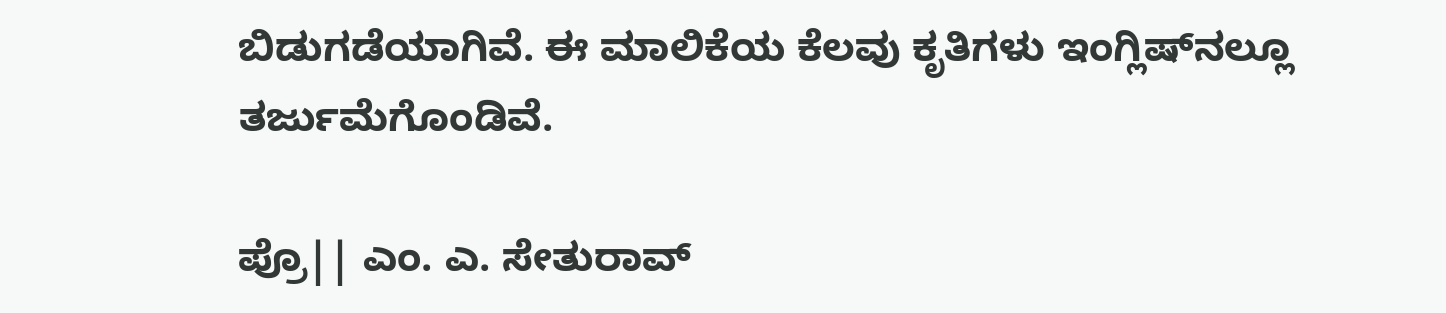ಬಿಡುಗಡೆಯಾಗಿವೆ. ಈ ಮಾಲಿಕೆಯ ಕೆಲವು ಕೃತಿಗಳು ಇಂಗ್ಲಿಷ್‌ನಲ್ಲೂ ತರ್ಜುಮೆಗೊಂಡಿವೆ.

ಪ್ರೊ|| ಎಂ. ಎ. ಸೇತುರಾವ್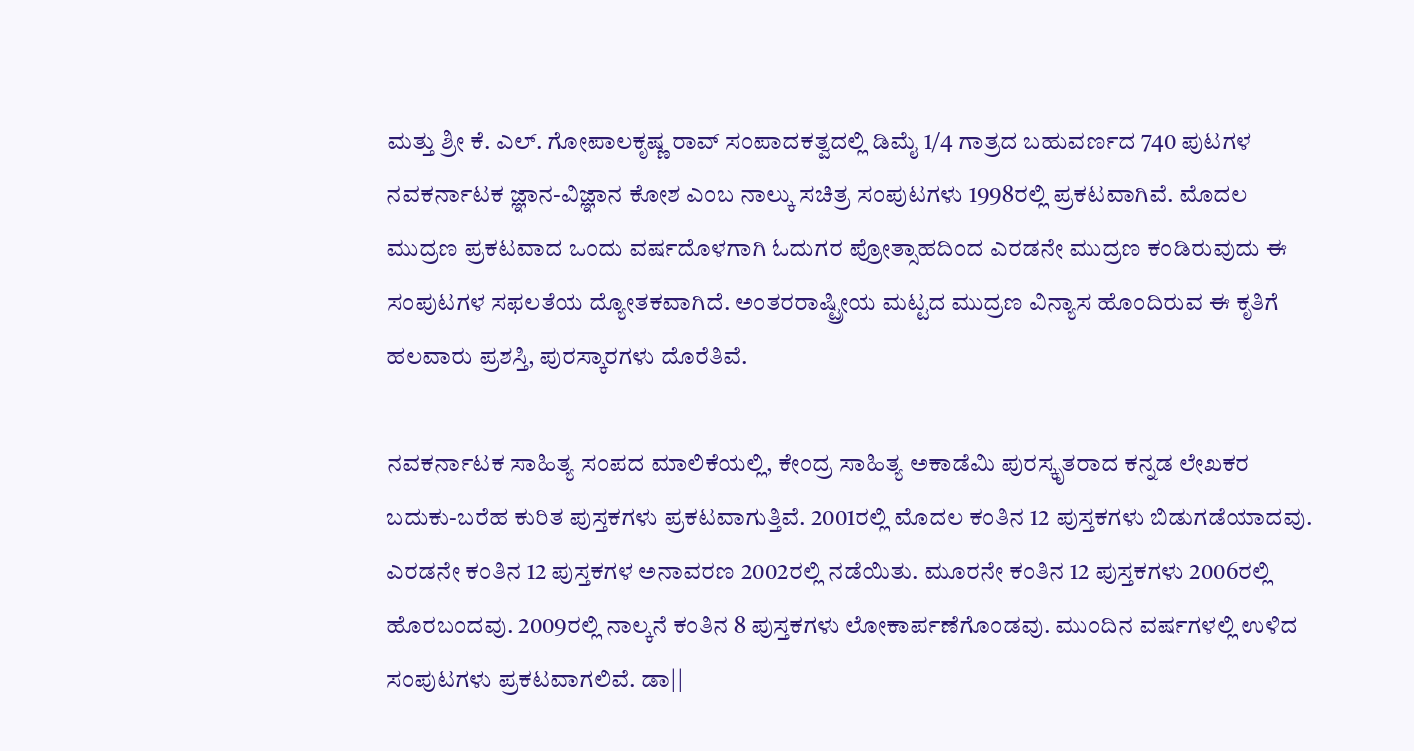ಮತ್ತು ಶ್ರೀ ಕೆ. ಎಲ್. ಗೋಪಾಲಕೃಷ್ಣ ರಾವ್ ಸಂಪಾದಕತ್ವದಲ್ಲಿ ಡಿಮೈ 1/4 ಗಾತ್ರದ ಬಹುವರ್ಣದ 740 ಪುಟಗಳ ನವಕರ್ನಾಟಕ ಜ್ಞಾನ-ವಿಜ್ಞಾನ ಕೋಶ ಎಂಬ ನಾಲ್ಕು ಸಚಿತ್ರ ಸಂಪುಟಗಳು 1998ರಲ್ಲಿ ಪ್ರಕಟವಾಗಿವೆ. ಮೊದಲ ಮುದ್ರಣ ಪ್ರಕಟವಾದ ಒಂದು ವರ್ಷದೊಳಗಾಗಿ ಓದುಗರ ಪ್ರೋತ್ಸಾಹದಿಂದ ಎರಡನೇ ಮುದ್ರಣ ಕಂಡಿರುವುದು ಈ ಸಂಪುಟಗಳ ಸಫಲತೆಯ ದ್ಯೋತಕವಾಗಿದೆ. ಅಂತರರಾಷ್ಟ್ರೀಯ ಮಟ್ಟದ ಮುದ್ರಣ ವಿನ್ಯಾಸ ಹೊಂದಿರುವ ಈ ಕೃತಿಗೆ ಹಲವಾರು ಪ್ರಶಸ್ತಿ, ಪುರಸ್ಕಾರಗಳು ದೊರೆತಿವೆ.

ನವಕರ್ನಾಟಕ ಸಾಹಿತ್ಯ ಸಂಪದ ಮಾಲಿಕೆಯಲ್ಲಿ, ಕೇಂದ್ರ ಸಾಹಿತ್ಯ ಅಕಾಡೆಮಿ ಪುರಸ್ಕೃತರಾದ ಕನ್ನಡ ಲೇಖಕರ ಬದುಕು-ಬರೆಹ ಕುರಿತ ಪುಸ್ತಕಗಳು ಪ್ರಕಟವಾಗುತ್ತಿವೆ. 2001ರಲ್ಲಿ ಮೊದಲ ಕಂತಿನ 12 ಪುಸ್ತಕಗಳು ಬಿಡುಗಡೆಯಾದವು. ಎರಡನೇ ಕಂತಿನ 12 ಪುಸ್ತಕಗಳ ಅನಾವರಣ 2002ರಲ್ಲಿ ನಡೆಯಿತು. ಮೂರನೇ ಕಂತಿನ 12 ಪುಸ್ತಕಗಳು 2006ರಲ್ಲಿ ಹೊರಬಂದವು. 2009ರಲ್ಲಿ ನಾಲ್ಕನೆ ಕಂತಿನ 8 ಪುಸ್ತಕಗಳು ಲೋಕಾರ್ಪಣೆಗೊಂಡವು. ಮುಂದಿನ ವರ್ಷಗಳಲ್ಲಿ ಉಳಿದ ಸಂಪುಟಗಳು ಪ್ರಕಟವಾಗಲಿವೆ. ಡಾ||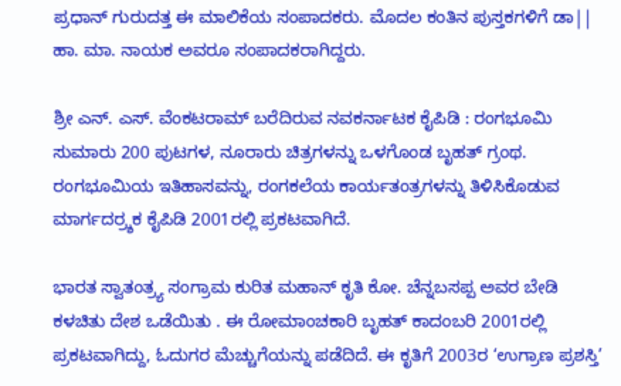ಪ್ರಧಾನ್ ಗುರುದತ್ತ ಈ ಮಾಲಿಕೆಯ ಸಂಪಾದಕರು. ಮೊದಲ ಕಂತಿನ ಪುಸ್ತಕಗಳಿಗೆ ಡಾ|| ಹಾ. ಮಾ. ನಾಯಕ ಅವರೂ ಸಂಪಾದಕರಾಗಿದ್ದರು.

ಶ್ರೀ ಎನ್. ಎಸ್. ವೆಂಕಟರಾಮ್ ಬರೆದಿರುವ ನವಕರ್ನಾಟಕ ಕೈಪಿಡಿ : ರಂಗಭೂಮಿ ಸುಮಾರು 200 ಪುಟಗಳ, ನೂರಾರು ಚಿತ್ರಗಳನ್ನು ಒಳಗೊಂಡ ಬೃಹತ್ ಗ್ರಂಥ. ರಂಗಭೂಮಿಯ ಇತಿಹಾಸವನ್ನು, ರಂಗಕಲೆಯ ಕಾರ್ಯತಂತ್ರಗಳನ್ನು ತಿಳಿಸಿಕೊಡುವ ಮಾರ್ಗದರ್‍ರ್ಶಕ ಕೈಪಿಡಿ 2001ರಲ್ಲಿ ಪ್ರಕಟವಾಗಿದೆ.

ಭಾರತ ಸ್ವಾತಂತ್ರ್ಯ ಸಂಗ್ರಾಮ ಕುರಿತ ಮಹಾನ್ ಕೃತಿ ಕೋ. ಚೆನ್ನಬಸಪ್ಪ ಅವರ ಬೇಡಿ ಕಳಚಿತು ದೇಶ ಒಡೆಯಿತು . ಈ ರೋಮಾಂಚಕಾರಿ ಬೃಹತ್ ಕಾದಂಬರಿ 2001ರಲ್ಲಿ ಪ್ರಕಟವಾಗಿದ್ದು, ಓದುಗರ ಮೆಚ್ಚುಗೆಯನ್ನು ಪಡೆದಿದೆ. ಈ ಕೃತಿಗೆ 2003ರ ‘ಉಗ್ರಾಣ ಪ್ರಶಸ್ತಿ’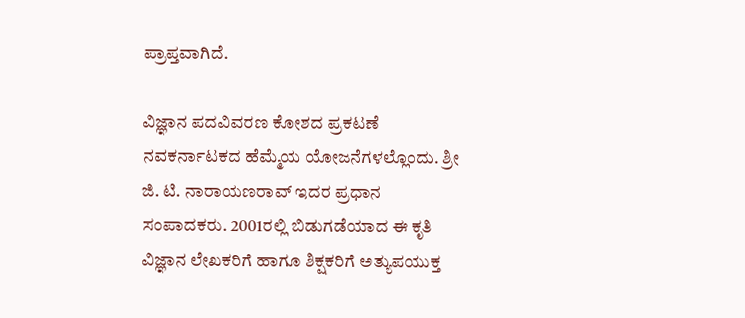ಪ್ರಾಪ್ತವಾಗಿದೆ.

ವಿಜ್ಞಾನ ಪದವಿವರಣ ಕೋಶದ ಪ್ರಕಟಣೆ ನವಕರ್ನಾಟಕದ ಹೆಮ್ಮೆಯ ಯೋಜನೆಗಳಲ್ಲೊಂದು. ಶ್ರೀ ಜಿ. ಟಿ. ನಾರಾಯಣರಾವ್ ಇದರ ಪ್ರಧಾನ ಸಂಪಾದಕರು. 2001ರಲ್ಲಿ ಬಿಡುಗಡೆಯಾದ ಈ ಕೃತಿ ವಿಜ್ಞಾನ ಲೇಖಕರಿಗೆ ಹಾಗೂ ಶಿಕ್ಷಕರಿಗೆ ಅತ್ಯುಪಯುಕ್ತ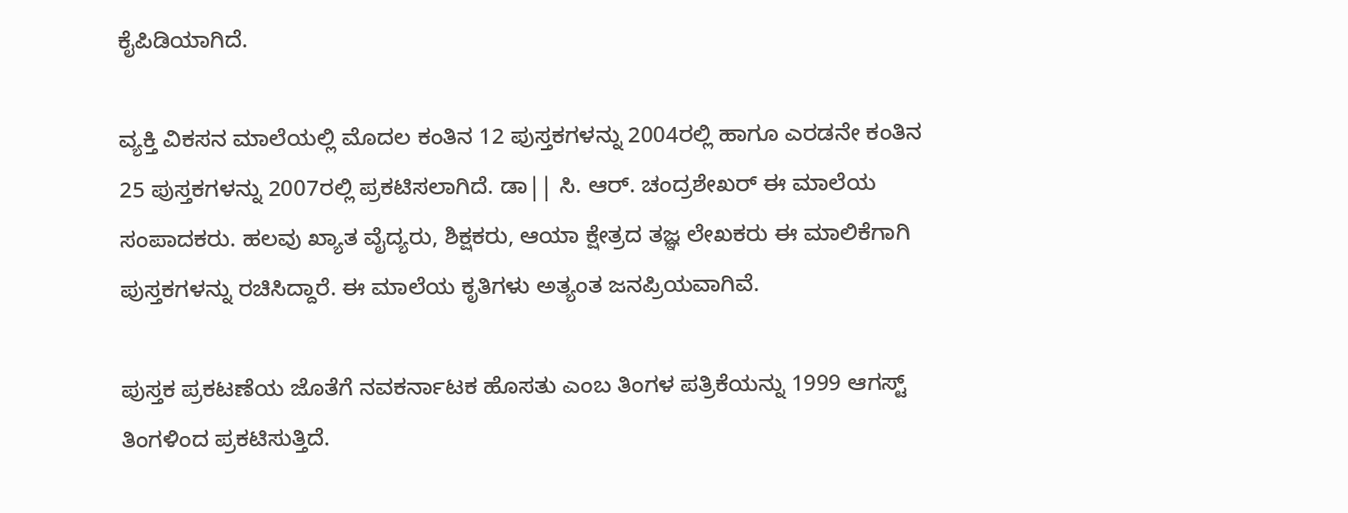ಕೈಪಿಡಿಯಾಗಿದೆ.

ವ್ಯಕ್ತಿ ವಿಕಸನ ಮಾಲೆಯಲ್ಲಿ ಮೊದಲ ಕಂತಿನ 12 ಪುಸ್ತಕಗಳನ್ನು 2004ರಲ್ಲಿ ಹಾಗೂ ಎರಡನೇ ಕಂತಿನ 25 ಪುಸ್ತಕಗಳನ್ನು 2007ರಲ್ಲಿ ಪ್ರಕಟಿಸಲಾಗಿದೆ. ಡಾ|| ಸಿ. ಆರ್. ಚಂದ್ರಶೇಖರ್ ಈ ಮಾಲೆಯ ಸಂಪಾದಕರು. ಹಲವು ಖ್ಯಾತ ವೈದ್ಯರು, ಶಿಕ್ಷಕರು, ಆಯಾ ಕ್ಷೇತ್ರದ ತಜ್ಞ ಲೇಖಕರು ಈ ಮಾಲಿಕೆಗಾಗಿ ಪುಸ್ತಕಗಳನ್ನು ರಚಿಸಿದ್ದಾರೆ. ಈ ಮಾಲೆಯ ಕೃತಿಗಳು ಅತ್ಯಂತ ಜನಪ್ರಿಯವಾಗಿವೆ.

ಪುಸ್ತಕ ಪ್ರಕಟಣೆಯ ಜೊತೆಗೆ ನವಕರ್ನಾಟಕ ಹೊಸತು ಎಂಬ ತಿಂಗಳ ಪತ್ರಿಕೆಯನ್ನು 1999 ಆಗಸ್ಟ್ ತಿಂಗಳಿಂದ ಪ್ರಕಟಿಸುತ್ತಿದೆ.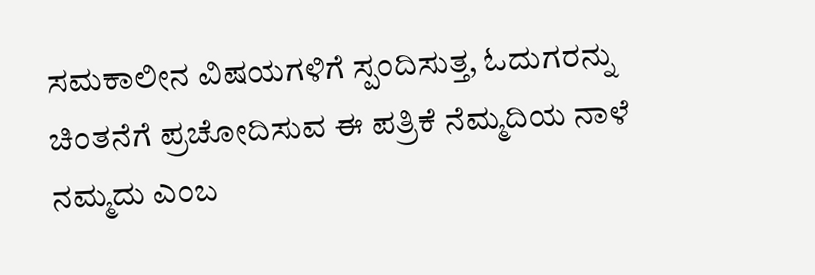ಸಮಕಾಲೀನ ವಿಷಯಗಳಿಗೆ ಸ್ಪಂದಿಸುತ್ತ, ಓದುಗರನ್ನು ಚಿಂತನೆಗೆ ಪ್ರಚೋದಿಸುವ ಈ ಪತ್ರಿಕೆ ನೆಮ್ಮದಿಯ ನಾಳೆ ನಮ್ಮದು ಎಂಬ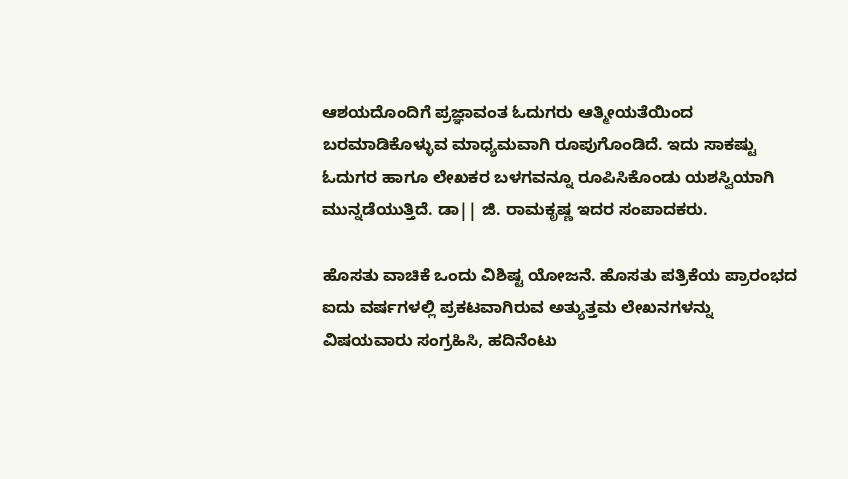ಆಶಯದೊಂದಿಗೆ ಪ್ರಜ್ಞಾವಂತ ಓದುಗರು ಆತ್ಮೀಯತೆಯಿಂದ ಬರಮಾಡಿಕೊಳ್ಳುವ ಮಾಧ್ಯಮವಾಗಿ ರೂಪುಗೊಂಡಿದೆ. ಇದು ಸಾಕಷ್ಟು ಓದುಗರ ಹಾಗೂ ಲೇಖಕರ ಬಳಗವನ್ನೂ ರೂಪಿಸಿಕೊಂಡು ಯಶಸ್ವಿಯಾಗಿ ಮುನ್ನಡೆಯುತ್ತಿದೆ. ಡಾ|| ಜಿ. ರಾಮಕೃಷ್ಣ ಇದರ ಸಂಪಾದಕರು.

ಹೊಸತು ವಾಚಿಕೆ ಒಂದು ವಿಶಿಷ್ಟ ಯೋಜನೆ. ಹೊಸತು ಪತ್ರಿಕೆಯ ಪ್ರಾರಂಭದ ಐದು ವರ್ಷಗಳಲ್ಲಿ ಪ್ರಕಟವಾಗಿರುವ ಅತ್ಯುತ್ತಮ ಲೇಖನಗಳನ್ನು ವಿಷಯವಾರು ಸಂಗ್ರಹಿಸಿ, ಹದಿನೆಂಟು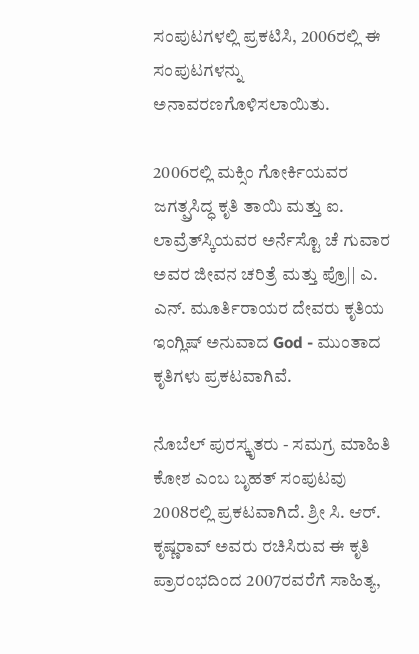ಸಂಪುಟಗಳಲ್ಲಿ ಪ್ರಕಟಿಸಿ, 2006ರಲ್ಲಿ ಈ ಸಂಪುಟಗಳನ್ನು ಅನಾವರಣಗೊಳಿಸಲಾಯಿತು.

2006ರಲ್ಲಿ ಮಕ್ಸಿಂ ಗೋರ್ಕಿಯವರ ಜಗತ್ಪ್ರಸಿದ್ಧ ಕೃತಿ ತಾಯಿ ಮತ್ತು ಐ. ಲಾವ್ರೆತ್‍ಸ್ಕಿಯವರ ಅರ್ನೆಸ್ಟೊ ಚೆ ಗುವಾರ ಅವರ ಜೀವನ ಚರಿತ್ರೆ ಮತ್ತು ಪ್ರೊ|| ಎ. ಎನ್. ಮೂರ್ತಿರಾಯರ ದೇವರು ಕೃತಿಯ ಇಂಗ್ಲಿಷ್ ಅನುವಾದ God - ಮುಂತಾದ ಕೃತಿಗಳು ಪ್ರಕಟವಾಗಿವೆ.

ನೊಬೆಲ್ ಪುರಸ್ಕೃತರು - ಸಮಗ್ರ ಮಾಹಿತಿ ಕೋಶ ಎಂಬ ಬೃಹತ್ ಸಂಪುಟವು 2008ರಲ್ಲಿ ಪ್ರಕಟವಾಗಿದೆ. ಶ್ರೀ ಸಿ. ಆರ್. ಕೃಷ್ಣರಾವ್ ಅವರು ರಚಿಸಿರುವ ಈ ಕೃತಿ ಪ್ರಾರಂಭದಿಂದ 2007ರವರೆಗೆ ಸಾಹಿತ್ಯ,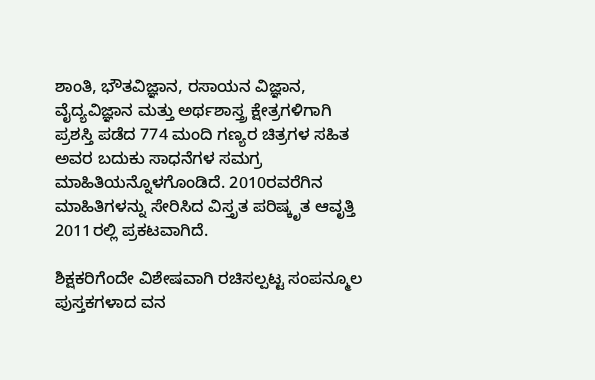ಶಾಂತಿ, ಭೌತವಿಜ್ಞಾನ, ರಸಾಯನ ವಿಜ್ಞಾನ, ವೈದ್ಯವಿಜ್ಞಾನ ಮತ್ತು ಅರ್ಥಶಾಸ್ತ್ರ ಕ್ಷೇತ್ರಗಳಿಗಾಗಿ ಪ್ರಶಸ್ತಿ ಪಡೆದ 774 ಮಂದಿ ಗಣ್ಯರ ಚಿತ್ರಗಳ ಸಹಿತ ಅವರ ಬದುಕು ಸಾಧನೆಗಳ ಸಮಗ್ರ ಮಾಹಿತಿಯನ್ನೊಳಗೊಂಡಿದೆ. 2010ರವರೆಗಿನ ಮಾಹಿತಿಗಳನ್ನು ಸೇರಿಸಿದ ವಿಸ್ತೃತ ಪರಿಷ್ಕೃತ ಆವೃತ್ತಿ 2011ರಲ್ಲಿ ಪ್ರಕಟವಾಗಿದೆ.

ಶಿಕ್ಷಕರಿಗೆಂದೇ ವಿಶೇಷವಾಗಿ ರಚಿಸಲ್ಪಟ್ಟ ಸಂಪನ್ಮೂಲ ಪುಸ್ತಕಗಳಾದ ವನ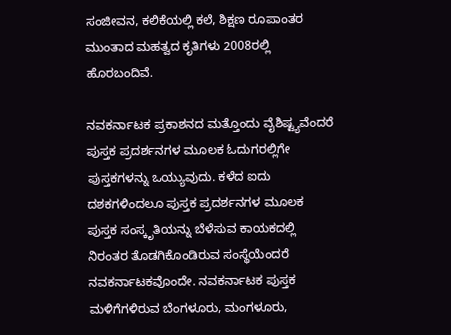ಸಂಜೀವನ, ಕಲಿಕೆಯಲ್ಲಿ ಕಲೆ, ಶಿಕ್ಷಣ ರೂಪಾಂತರ ಮುಂತಾದ ಮಹತ್ವದ ಕೃತಿಗಳು 2008ರಲ್ಲಿ ಹೊರಬಂದಿವೆ.

ನವಕರ್ನಾಟಕ ಪ್ರಕಾಶನದ ಮತ್ತೊಂದು ವೈಶಿಷ್ಟ್ಯವೆಂದರೆ ಪುಸ್ತಕ ಪ್ರದರ್ಶನಗಳ ಮೂಲಕ ಓದುಗರಲ್ಲಿಗೇ ಪುಸ್ತಕಗಳನ್ನು ಒಯ್ಯುವುದು. ಕಳೆದ ಐದು ದಶಕಗಳಿಂದಲೂ ಪುಸ್ತಕ ಪ್ರದರ್ಶನಗಳ ಮೂಲಕ ಪುಸ್ತಕ ಸಂಸ್ಕೃತಿಯನ್ನು ಬೆಳೆಸುವ ಕಾಯಕದಲ್ಲಿ ನಿರಂತರ ತೊಡಗಿಕೊಂಡಿರುವ ಸಂಸ್ಥೆಯೆಂದರೆ ನವಕರ್ನಾಟಕವೊಂದೇ. ನವಕರ್ನಾಟಕ ಪುಸ್ತಕ ಮಳಿಗೆಗಳಿರುವ ಬೆಂಗಳೂರು, ಮಂಗಳೂರು,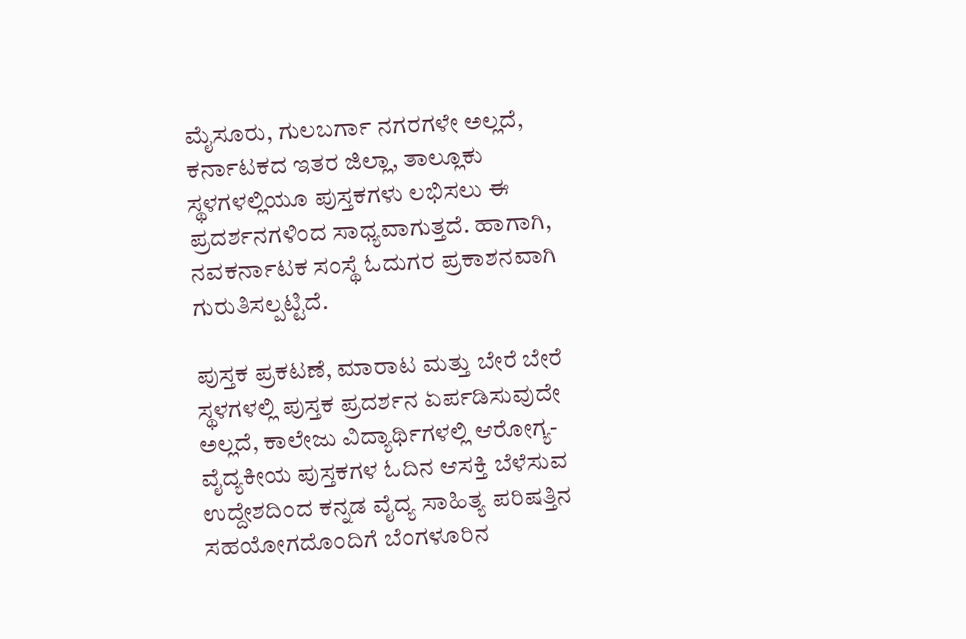ಮೈಸೂರು, ಗುಲಬರ್ಗಾ ನಗರಗಳೇ ಅಲ್ಲದೆ, ಕರ್ನಾಟಕದ ಇತರ ಜಿಲ್ಲಾ, ತಾಲ್ಲೂಕು ಸ್ಥಳಗಳಲ್ಲಿಯೂ ಪುಸ್ತಕಗಳು ಲಭಿಸಲು ಈ ಪ್ರದರ್ಶನಗಳಿಂದ ಸಾಧ್ಯವಾಗುತ್ತದೆ. ಹಾಗಾಗಿ, ನವಕರ್ನಾಟಕ ಸಂಸ್ಥೆ ಓದುಗರ ಪ್ರಕಾಶನವಾಗಿ ಗುರುತಿಸಲ್ಪಟ್ಟಿದೆ.

ಪುಸ್ತಕ ಪ್ರಕಟಣೆ, ಮಾರಾಟ ಮತ್ತು ಬೇರೆ ಬೇರೆ ಸ್ಥಳಗಳಲ್ಲಿ ಪುಸ್ತಕ ಪ್ರದರ್ಶನ ಏರ್ಪಡಿಸುವುದೇ ಅಲ್ಲದೆ, ಕಾಲೇಜು ವಿದ್ಯಾರ್ಥಿಗಳಲ್ಲಿ ಆರೋಗ್ಯ-ವೈದ್ಯಕೀಯ ಪುಸ್ತಕಗಳ ಓದಿನ ಆಸಕ್ತಿ ಬೆಳೆಸುವ ಉದ್ದೇಶದಿಂದ ಕನ್ನಡ ವೈದ್ಯ ಸಾಹಿತ್ಯ ಪರಿಷತ್ತಿನ ಸಹಯೋಗದೊಂದಿಗೆ ಬೆಂಗಳೂರಿನ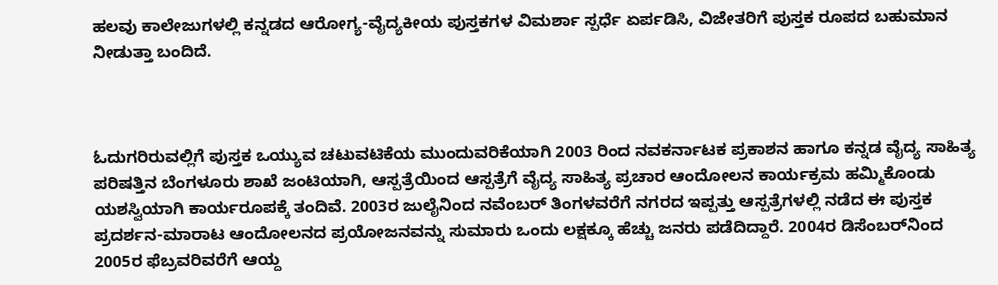ಹಲವು ಕಾಲೇಜುಗಳಲ್ಲಿ ಕನ್ನಡದ ಆರೋಗ್ಯ-ವೈದ್ಯಕೀಯ ಪುಸ್ತಕಗಳ ವಿಮರ್ಶಾ ಸ್ಪರ್ಧೆ ಏರ್ಪಡಿಸಿ, ವಿಜೇತರಿಗೆ ಪುಸ್ತಕ ರೂಪದ ಬಹುಮಾನ ನೀಡುತ್ತಾ ಬಂದಿದೆ.



ಓದುಗರಿರುವಲ್ಲಿಗೆ ಪುಸ್ತಕ ಒಯ್ಯುವ ಚಟುವಟಿಕೆಯ ಮುಂದುವರಿಕೆಯಾಗಿ 2003 ರಿಂದ ನವಕರ್ನಾಟಕ ಪ್ರಕಾಶನ ಹಾಗೂ ಕನ್ನಡ ವೈದ್ಯ ಸಾಹಿತ್ಯ ಪರಿಷತ್ತಿನ ಬೆಂಗಳೂರು ಶಾಖೆ ಜಂಟಿಯಾಗಿ, ಆಸ್ಪತ್ರೆಯಿಂದ ಆಸ್ಪತ್ರೆಗೆ ವೈದ್ಯ ಸಾಹಿತ್ಯ ಪ್ರಚಾರ ಆಂದೋಲನ ಕಾರ್ಯಕ್ರಮ ಹಮ್ಮಿಕೊಂಡು ಯಶಸ್ವಿಯಾಗಿ ಕಾರ್ಯರೂಪಕ್ಕೆ ತಂದಿವೆ. 2003ರ ಜುಲೈನಿಂದ ನವೆಂಬರ್ ತಿಂಗಳವರೆಗೆ ನಗರದ ಇಪ್ಪತ್ತು ಆಸ್ಪತ್ರೆಗಳಲ್ಲಿ ನಡೆದ ಈ ಪುಸ್ತಕ ಪ್ರದರ್ಶನ-ಮಾರಾಟ ಆಂದೋಲನದ ಪ್ರಯೋಜನವನ್ನು ಸುಮಾರು ಒಂದು ಲಕ್ಷಕ್ಕೂ ಹೆಚ್ಚು ಜನರು ಪಡೆದಿದ್ದಾರೆ. 2004ರ ಡಿಸೆಂಬರ್‌ನಿಂದ 2005ರ ಫೆಬ್ರವರಿವರೆಗೆ ಆಯ್ದ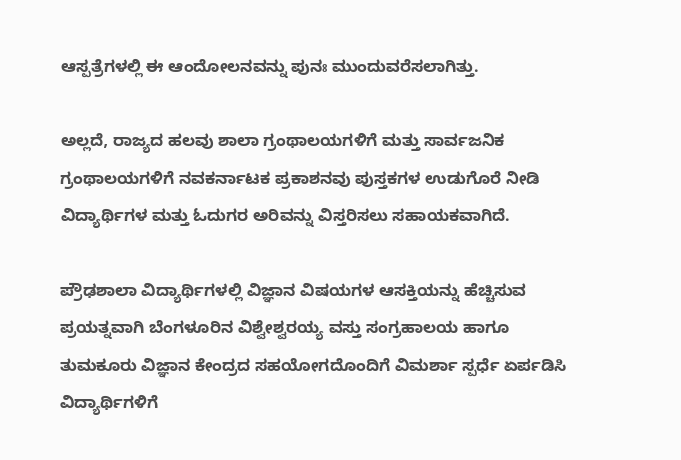ಆಸ್ಪತ್ರೆಗಳಲ್ಲಿ ಈ ಆಂದೋಲನವನ್ನು ಪುನಃ ಮುಂದುವರೆಸಲಾಗಿತ್ತು.

ಅಲ್ಲದೆ, ರಾಜ್ಯದ ಹಲವು ಶಾಲಾ ಗ್ರಂಥಾಲಯಗಳಿಗೆ ಮತ್ತು ಸಾರ್ವಜನಿಕ ಗ್ರಂಥಾಲಯಗಳಿಗೆ ನವಕರ್ನಾಟಕ ಪ್ರಕಾಶನವು ಪುಸ್ತಕಗಳ ಉಡುಗೊರೆ ನೀಡಿ ವಿದ್ಯಾರ್ಥಿಗಳ ಮತ್ತು ಓದುಗರ ಅರಿವನ್ನು ವಿಸ್ತರಿಸಲು ಸಹಾಯಕವಾಗಿದೆ.

ಪ್ರೌಢಶಾಲಾ ವಿದ್ಯಾರ್ಥಿಗಳಲ್ಲಿ ವಿಜ್ಞಾನ ವಿಷಯಗಳ ಆಸಕ್ತಿಯನ್ನು ಹೆಚ್ಚಿಸುವ ಪ್ರಯತ್ನವಾಗಿ ಬೆಂಗಳೂರಿನ ವಿಶ್ವೇಶ್ವರಯ್ಯ ವಸ್ತು ಸಂಗ್ರಹಾಲಯ ಹಾಗೂ ತುಮಕೂರು ವಿಜ್ಞಾನ ಕೇಂದ್ರದ ಸಹಯೋಗದೊಂದಿಗೆ ವಿಮರ್ಶಾ ಸ್ಪರ್ಧೆ ಏರ್ಪಡಿಸಿ ವಿದ್ಯಾರ್ಥಿಗಳಿಗೆ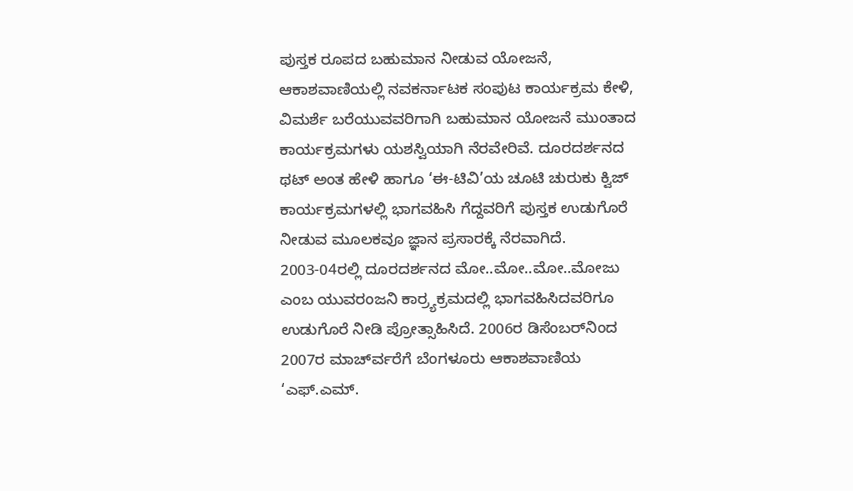ಪುಸ್ತಕ ರೂಪದ ಬಹುಮಾನ ನೀಡುವ ಯೋಜನೆ, ಆಕಾಶವಾಣಿಯಲ್ಲಿ ನವಕರ್ನಾಟಕ ಸಂಪುಟ ಕಾರ್ಯಕ್ರಮ ಕೇಳಿ, ವಿಮರ್ಶೆ ಬರೆಯುವವರಿಗಾಗಿ ಬಹುಮಾನ ಯೋಜನೆ ಮುಂತಾದ ಕಾರ್ಯಕ್ರಮಗಳು ಯಶಸ್ವಿಯಾಗಿ ನೆರವೇರಿವೆ. ದೂರದರ್ಶನದ ಥಟ್ ಅಂತ ಹೇಳಿ ಹಾಗೂ ‘ಈ-ಟಿವಿ’ಯ ಚೂಟಿ ಚುರುಕು ಕ್ವಿಜ್ ಕಾರ್ಯಕ್ರಮಗಳಲ್ಲಿ ಭಾಗವಹಿಸಿ ಗೆದ್ದವರಿಗೆ ಪುಸ್ತಕ ಉಡುಗೊರೆ ನೀಡುವ ಮೂಲಕವೂ ಜ್ಞಾನ ಪ್ರಸಾರಕ್ಕೆ ನೆರವಾಗಿದೆ. 2003-04ರಲ್ಲಿ ದೂರದರ್ಶನದ ಮೋ..ಮೋ..ಮೋ..ಮೋಜು ಎಂಬ ಯುವರಂಜನಿ ಕಾರ್‍ರ್ಯಕ್ರಮದಲ್ಲಿ ಭಾಗವಹಿಸಿದವರಿಗೂ ಉಡುಗೊರೆ ನೀಡಿ ಪ್ರೋತ್ಸಾಹಿಸಿದೆ. 2006ರ ಡಿಸೆಂಬರ್‌ನಿಂದ 2007ರ ಮಾರ್ಚ್‍ವರೆಗೆ ಬೆಂಗಳೂರು ಆಕಾಶವಾಣಿಯ ‘ಎಫ್.ಎಮ್.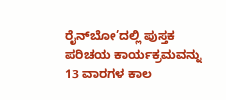ರೈನ್‍ಬೋ’ದಲ್ಲಿ ಪುಸ್ತಕ ಪರಿಚಯ ಕಾರ್ಯಕ್ರಮವನ್ನು 13 ವಾರಗಳ ಕಾಲ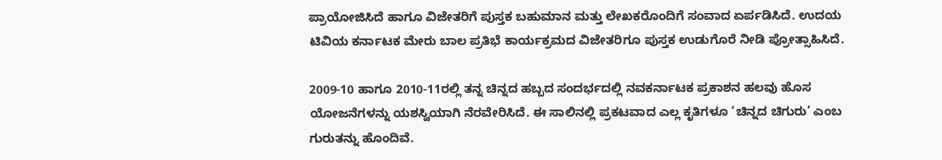ಪ್ರಾಯೋಜಿಸಿದೆ ಹಾಗೂ ವಿಜೇತರಿಗೆ ಪುಸ್ತಕ ಬಹುಮಾನ ಮತ್ತು ಲೇಖಕರೊಂದಿಗೆ ಸಂವಾದ ಏರ್ಪಡಿಸಿದೆ. ಉದಯ ಟಿವಿಯ ಕರ್ನಾಟಕ ಮೇರು ಬಾಲ ಪ್ರತಿಭೆ ಕಾರ್ಯಕ್ರಮದ ವಿಜೇತರಿಗೂ ಪುಸ್ತಕ ಉಡುಗೊರೆ ನೀಡಿ ಪ್ರೋತ್ಸಾಹಿಸಿದೆ.

2009-10 ಹಾಗೂ 2010-11ರಲ್ಲಿ ತನ್ನ ಚಿನ್ನದ ಹಬ್ಬದ ಸಂದರ್ಭದಲ್ಲಿ ನವಕರ್ನಾಟಕ ಪ್ರಕಾಶನ ಹಲವು ಹೊಸ ಯೋಜನೆಗಳನ್ನು ಯಶಸ್ವಿಯಾಗಿ ನೆರವೇರಿಸಿದೆ. ಈ ಸಾಲಿನಲ್ಲಿ ಪ್ರಕಟವಾದ ಎಲ್ಲ ಕೃತಿಗಳೂ ‘ಚಿನ್ನದ ಚಿಗುರು’ ಎಂಬ ಗುರುತನ್ನು ಹೊಂದಿವೆ.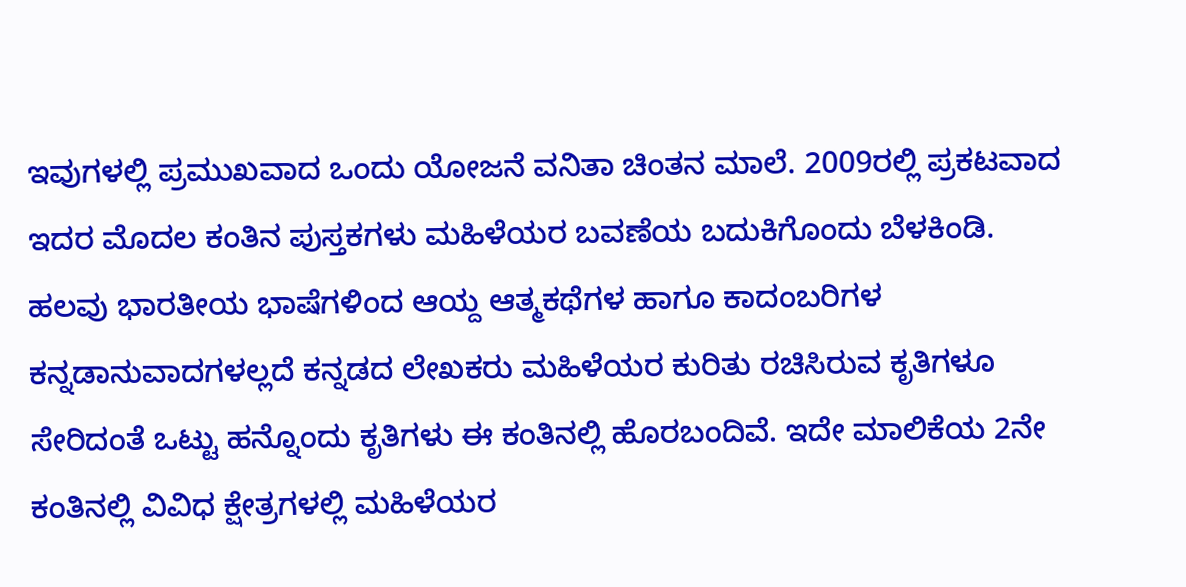ಇವುಗಳಲ್ಲಿ ಪ್ರಮುಖವಾದ ಒಂದು ಯೋಜನೆ ವನಿತಾ ಚಿಂತನ ಮಾಲೆ. 2009ರಲ್ಲಿ ಪ್ರಕಟವಾದ ಇದರ ಮೊದಲ ಕಂತಿನ ಪುಸ್ತಕಗಳು ಮಹಿಳೆಯರ ಬವಣೆಯ ಬದುಕಿಗೊಂದು ಬೆಳಕಿಂಡಿ. ಹಲವು ಭಾರತೀಯ ಭಾಷೆಗಳಿಂದ ಆಯ್ದ ಆತ್ಮಕಥೆಗಳ ಹಾಗೂ ಕಾದಂಬರಿಗಳ ಕನ್ನಡಾನುವಾದಗಳಲ್ಲದೆ ಕನ್ನಡದ ಲೇಖಕರು ಮಹಿಳೆಯರ ಕುರಿತು ರಚಿಸಿರುವ ಕೃತಿಗಳೂ ಸೇರಿದಂತೆ ಒಟ್ಟು ಹನ್ನೊಂದು ಕೃತಿಗಳು ಈ ಕಂತಿನಲ್ಲಿ ಹೊರಬಂದಿವೆ. ಇದೇ ಮಾಲಿಕೆಯ 2ನೇ ಕಂತಿನಲ್ಲಿ ವಿವಿಧ ಕ್ಷೇತ್ರಗಳಲ್ಲಿ ಮಹಿಳೆಯರ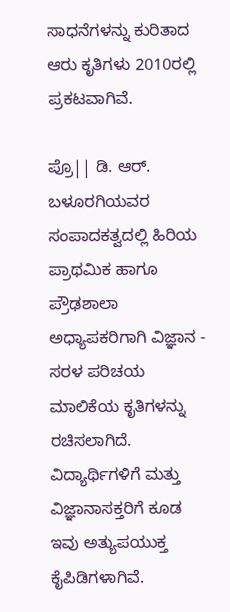ಸಾಧನೆಗಳನ್ನು ಕುರಿತಾದ ಆರು ಕೃತಿಗಳು 2010ರಲ್ಲಿ ಪ್ರಕಟವಾಗಿವೆ.

ಪ್ರೊ|| ಡಿ. ಆರ್. ಬಳೂರಗಿಯವರ ಸಂಪಾದಕತ್ವದಲ್ಲಿ ಹಿರಿಯ ಪ್ರಾಥಮಿಕ ಹಾಗೂ ಪ್ರೌಢಶಾಲಾ ಅಧ್ಯಾಪಕರಿಗಾಗಿ ವಿಜ್ಞಾನ - ಸರಳ ಪರಿಚಯ ಮಾಲಿಕೆಯ ಕೃತಿಗಳನ್ನು ರಚಿಸಲಾಗಿದೆ. ವಿದ್ಯಾರ್ಥಿಗಳಿಗೆ ಮತ್ತು ವಿಜ್ಞಾನಾಸಕ್ತರಿಗೆ ಕೂಡ ಇವು ಅತ್ಯುಪಯುಕ್ತ ಕೈಪಿಡಿಗಳಾಗಿವೆ.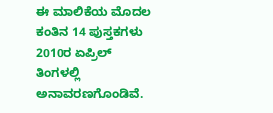ಈ ಮಾಲಿಕೆಯ ಮೊದಲ ಕಂತಿನ 14 ಪುಸ್ತಕಗಳು 2010ರ ಏಪ್ರಿಲ್ ತಿಂಗಳಲ್ಲಿ ಅನಾವರಣಗೊಂಡಿವೆ.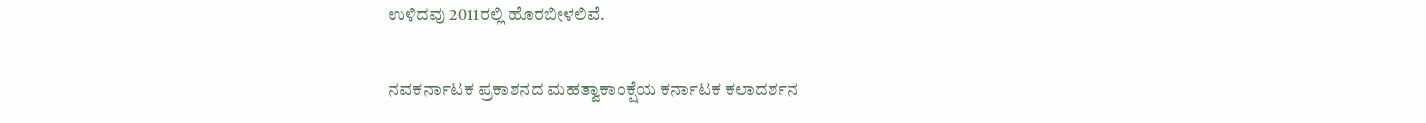ಉಳಿದವು 2011ರಲ್ಲಿ ಹೊರಬೀಳಲಿವೆ.

ನವಕರ್ನಾಟಕ ಪ್ರಕಾಶನದ ಮಹತ್ವಾಕಾಂಕ್ಷೆಯ ಕರ್ನಾಟಕ ಕಲಾದರ್ಶನ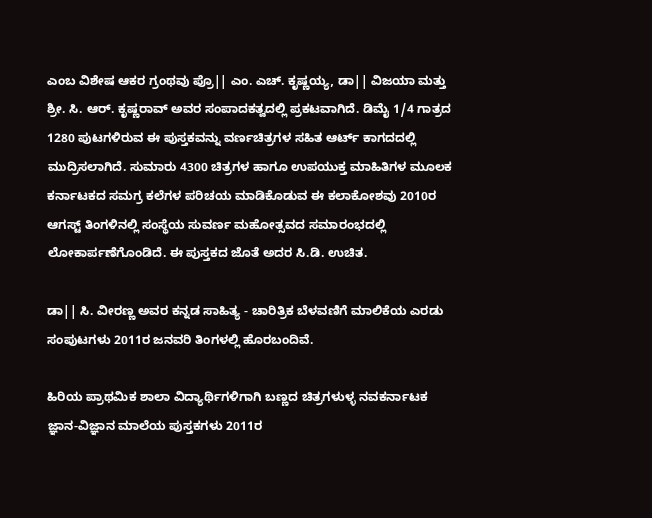ಎಂಬ ವಿಶೇಷ ಆಕರ ಗ್ರಂಥವು ಪ್ರೊ|| ಎಂ. ಎಚ್. ಕೃಷ್ಣಯ್ಯ, ಡಾ|| ವಿಜಯಾ ಮತ್ತು ಶ್ರೀ. ಸಿ. ಆರ್. ಕೃಷ್ಣರಾವ್ ಅವರ ಸಂಪಾದಕತ್ವದಲ್ಲಿ ಪ್ರಕಟವಾಗಿದೆ. ಡಿಮೈ 1/4 ಗಾತ್ರದ 1280 ಪುಟಗಳಿರುವ ಈ ಪುಸ್ತಕವನ್ನು ವರ್ಣಚಿತ್ರಗಳ ಸಹಿತ ಆರ್ಟ್ ಕಾಗದದಲ್ಲಿ ಮುದ್ರಿಸಲಾಗಿದೆ. ಸುಮಾರು 4300 ಚಿತ್ರಗಳ ಹಾಗೂ ಉಪಯುಕ್ತ ಮಾಹಿತಿಗಳ ಮೂಲಕ ಕರ್ನಾಟಕದ ಸಮಗ್ರ ಕಲೆಗಳ ಪರಿಚಯ ಮಾಡಿಕೊಡುವ ಈ ಕಲಾಕೋಶವು 2010ರ ಆಗಸ್ಟ್ ತಿಂಗಳಿನಲ್ಲಿ ಸಂಸ್ಥೆಯ ಸುವರ್ಣ ಮಹೋತ್ಸವದ ಸಮಾರಂಭದಲ್ಲಿ ಲೋಕಾರ್ಪಣೆಗೊಂಡಿದೆ. ಈ ಪುಸ್ತಕದ ಜೊತೆ ಅದರ ಸಿ.ಡಿ. ಉಚಿತ.

ಡಾ|| ಸಿ. ವೀರಣ್ಣ ಅವರ ಕನ್ನಡ ಸಾಹಿತ್ಯ - ಚಾರಿತ್ರಿಕ ಬೆಳವಣಿಗೆ ಮಾಲಿಕೆಯ ಎರಡು ಸಂಪುಟಗಳು 2011ರ ಜನವರಿ ತಿಂಗಳಲ್ಲಿ ಹೊರಬಂದಿವೆ.

ಹಿರಿಯ ಪ್ರಾಥಮಿಕ ಶಾಲಾ ವಿದ್ಯಾರ್ಥಿಗಳಿಗಾಗಿ ಬಣ್ಣದ ಚಿತ್ರಗಳುಳ್ಳ ನವಕರ್ನಾಟಕ ಜ್ಞಾನ-ವಿಜ್ಞಾನ ಮಾಲೆಯ ಪುಸ್ತಕಗಳು 2011ರ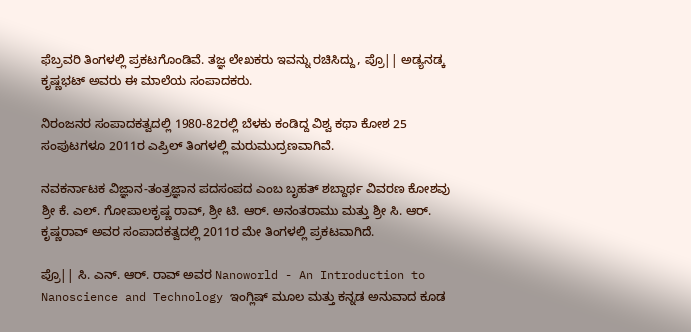ಫೆಬ್ರವರಿ ತಿಂಗಳಲ್ಲಿ ಪ್ರಕಟಗೊಂಡಿವೆ. ತಜ್ಞ ಲೇಖಕರು ಇವನ್ನು ರಚಿಸಿದ್ದು, ಪ್ರೊ|| ಅಡ್ಯನಡ್ಕ ಕೃಷ್ಣಭಟ್ ಅವರು ಈ ಮಾಲೆಯ ಸಂಪಾದಕರು.

ನಿರಂಜನರ ಸಂಪಾದಕತ್ವದಲ್ಲಿ 1980-82ರಲ್ಲಿ ಬೆಳಕು ಕಂಡಿದ್ದ ವಿಶ್ವ ಕಥಾ ಕೋಶ 25 ಸಂಪುಟಗಳೂ 2011ರ ಎಪ್ರಿಲ್ ತಿಂಗಳಲ್ಲಿ ಮರುಮುದ್ರಣವಾಗಿವೆ.

ನವಕರ್ನಾಟಕ ವಿಜ್ಞಾನ-ತಂತ್ರಜ್ಞಾನ ಪದಸಂಪದ ಎಂಬ ಬೃಹತ್ ಶಬ್ದಾರ್ಥ ವಿವರಣ ಕೋಶವು ಶ್ರೀ ಕೆ. ಎಲ್. ಗೋಪಾಲಕೃಷ್ಣ ರಾವ್, ಶ್ರೀ ಟಿ. ಆರ್. ಅನಂತರಾಮು ಮತ್ತು ಶ್ರೀ ಸಿ. ಆರ್. ಕೃಷ್ಣರಾವ್ ಅವರ ಸಂಪಾದಕತ್ವದಲ್ಲಿ 2011ರ ಮೇ ತಿಂಗಳಲ್ಲಿ ಪ್ರಕಟವಾಗಿದೆ.

ಪ್ರೊ|| ಸಿ. ಎನ್. ಆರ್. ರಾವ್ ಅವರ Nanoworld - An Introduction to Nanoscience and Technology ಇಂಗ್ಲಿಷ್ ಮೂಲ ಮತ್ತು ಕನ್ನಡ ಅನುವಾದ ಕೂಡ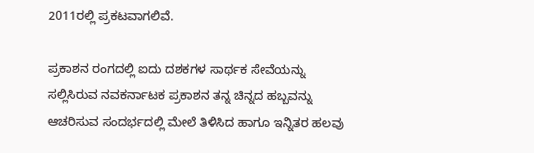2011ರಲ್ಲಿ ಪ್ರಕಟವಾಗಲಿವೆ.

ಪ್ರಕಾಶನ ರಂಗದಲ್ಲಿ ಐದು ದಶಕಗಳ ಸಾರ್ಥಕ ಸೇವೆಯನ್ನು ಸಲ್ಲಿಸಿರುವ ನವಕರ್ನಾಟಕ ಪ್ರಕಾಶನ ತನ್ನ ಚಿನ್ನದ ಹಬ್ಬವನ್ನು ಆಚರಿಸುವ ಸಂದರ್ಭದಲ್ಲಿ ಮೇಲೆ ತಿಳಿಸಿದ ಹಾಗೂ ಇನ್ನಿತರ ಹಲವು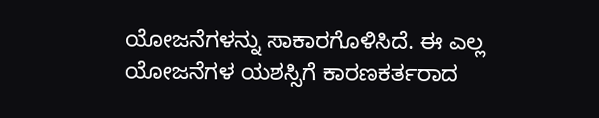ಯೋಜನೆಗಳನ್ನು ಸಾಕಾರಗೊಳಿಸಿದೆ. ಈ ಎಲ್ಲ ಯೋಜನೆಗಳ ಯಶಸ್ಸಿಗೆ ಕಾರಣಕರ್ತರಾದ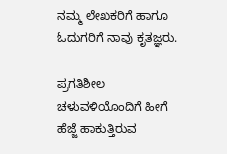ನಮ್ಮ ಲೇಖಕರಿಗೆ ಹಾಗೂ ಓದುಗರಿಗೆ ನಾವು ಕೃತಜ್ಞರು.

ಪ್ರಗತಿಶೀಲ ಚಳುವಳಿಯೊಂದಿಗೆ ಹೀಗೆ ಹೆಜ್ಜೆ ಹಾಕುತ್ತಿರುವ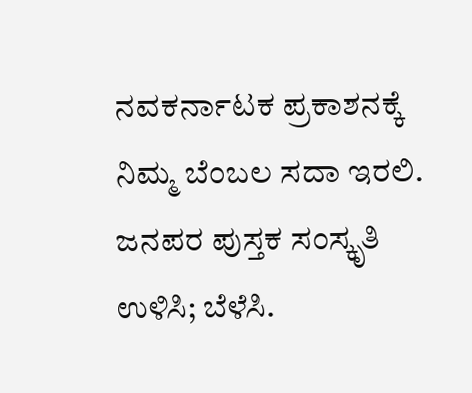ನವಕರ್ನಾಟಕ ಪ್ರಕಾಶನಕ್ಕೆ ನಿಮ್ಮ ಬೆಂಬಲ ಸದಾ ಇರಲಿ. ಜನಪರ ಪುಸ್ತಕ ಸಂಸ್ಕೃತಿ ಉಳಿಸಿ; ಬೆಳೆಸಿ.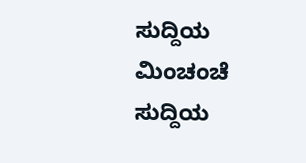ಸುದ್ದಿಯ ಮಿಂಚಂಚೆ
ಸುದ್ದಿಯ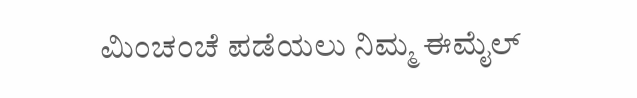ಮಿಂಚಂಚೆ ಪಡೆಯಲು ನಿಮ್ಮ ಈಮೈಲ್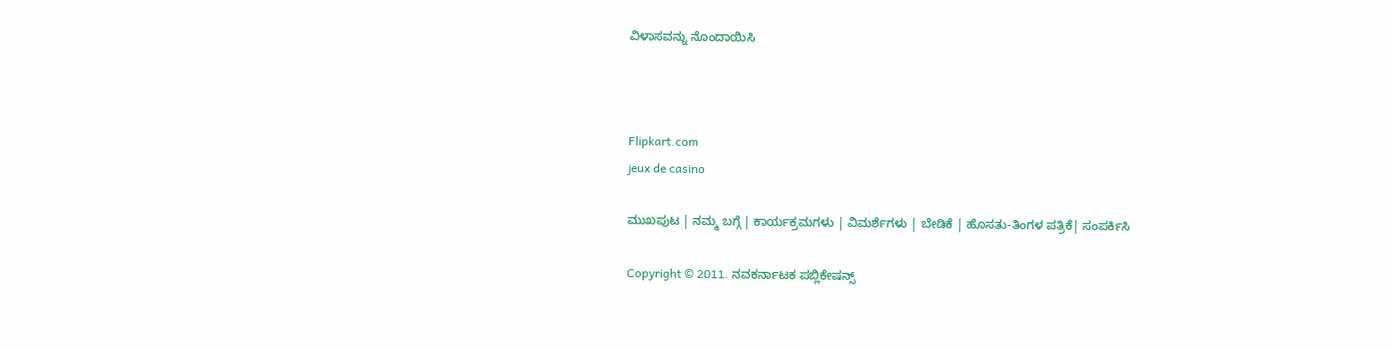ವಿಳಾಸವನ್ನು ನೊಂದಾಯಿಸಿ



Flipkart.com
jeux de casino

ಮುಖಪುಟ | ನಮ್ಮ ಬಗ್ಗೆ | ಕಾರ್ಯಕ್ರಮಗಳು | ವಿಮರ್ಶೆಗಳು | ಬೇಡಿಕೆ | ಹೊಸತು-ತಿಂಗಳ ಪತ್ರಿಕೆ| ಸಂಪರ್ಕಿಸಿ

Copyright © 2011. ನವಕರ್ನಾಟಕ ಪಬ್ಲಿಕೇಷನ್ಸ್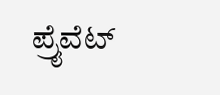ಪ್ರೈವೆಟ್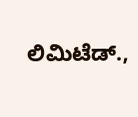ಲಿಮಿಟೆಡ್.,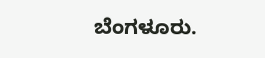ಬೆಂಗಳೂರು.